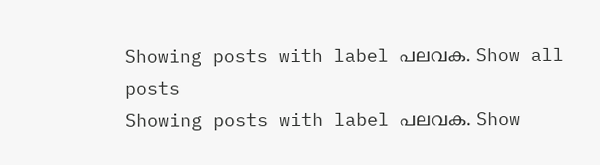Showing posts with label പലവക. Show all posts
Showing posts with label പലവക. Show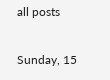all posts

Sunday, 15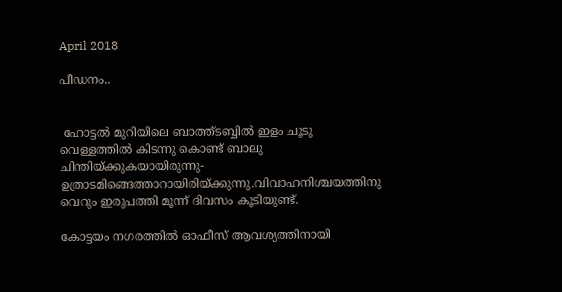April 2018

പീഡനം..


 ഹോട്ടല്‍ മുറിയിലെ ബാത്ത്ടബ്ബില്‍ ഇളം ചൂടു വെള്ളത്തില്‍ കിടന്നു കൊണ്ട്‌ ബാലു ചിന്തിയ്ക്കുകയായിരുന്നു-ഉത്രാടമിങ്ങെത്താറായിരിയ്ക്കുന്നു.വിവാഹനിശ്ചയത്തിനു വെറും ഇരുപത്തി മൂന്ന്‌ ദിവസം കൂടിയുണ്ട്‌.

കോട്ടയം നഗരത്തില്‍ ഓഫീസ്‌ ആവശ്യത്തിനായി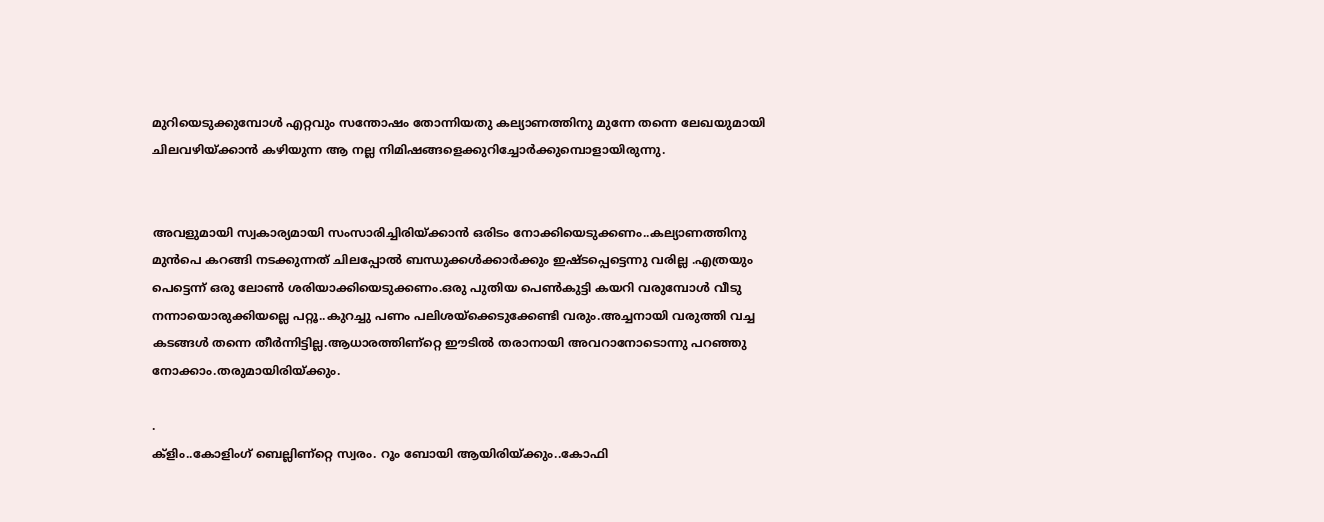മുറിയെടുക്കുമ്പോള്‍ എറ്റവും സന്തോഷം തോന്നിയതു കല്യാണത്തിനു മുന്നേ തന്നെ ലേഖയുമായി ചിലവഴിയ്ക്കാന്‍ കഴിയുന്ന ആ നല്ല നിമിഷങ്ങളെക്കുറിച്ചോര്‍ക്കുമ്പൊളായിരുന്നു.


അവളുമായി സ്വകാര്യമായി സംസാരിച്ചിരിയ്ക്കാന്‍ ഒരിടം നോക്കിയെടുക്കണം..കല്യാണത്തിനു മുന്‍പെ കറങ്ങി നടക്കുന്നത്‌ ചിലപ്പോല്‍ ബന്ധുക്കള്‍ക്കാര്‍ക്കും ഇഷ്ടപ്പെട്ടെന്നു വരില്ല .എത്രയും പെട്ടെന്ന്‌ ഒരു ലോണ്‍ ശരിയാക്കിയെടുക്കണം.ഒരു പുതിയ പെണ്‍കുട്ടി കയറി വരുമ്പോള്‍ വീടു നന്നായൊരുക്കിയല്ലെ പറ്റൂ..കുറച്ചു പണം പലിശയ്ക്കെടുക്കേണ്ടി വരും.അച്ചനായി വരുത്തി വച്ച കടങ്ങള്‍ തന്നെ തീര്‍ന്നിട്ടില്ല.ആധാരത്തിണ്റ്റെ ഈടില്‍ തരാനായി അവറാനോടൊന്നു പറഞ്ഞു നോക്കാം.തരുമായിരിയ്ക്കും.

.
ക്ളിം..കോളിംഗ്‌ ബെല്ലിണ്റ്റെ സ്വരം. റൂം ബോയി ആയിരിയ്ക്കും..കോഫി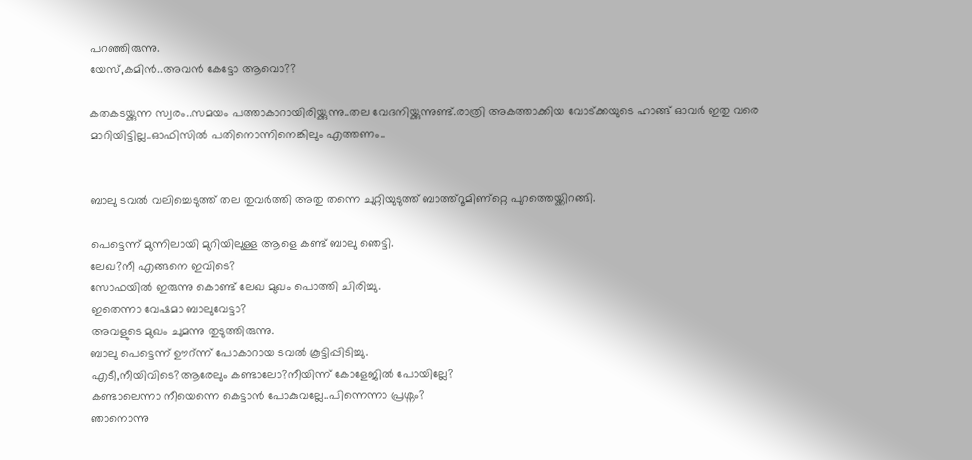പറഞ്ഞിരുന്നു.
യേസ്‌,കമിന്‍..അവന്‍ കേട്ടോ ആവൊ??

കതകടയ്ക്കുന്ന സ്വരം..സമയം പത്താകാറായിരിയ്ക്കുന്നു..തല വേദനിയ്ക്കുന്നുണ്ട്‌.രാത്രി അകത്താക്കിയ വോട്ക്കയുടെ ഹാങ്ങ്‌ ഓവര്‍ ഇതു വരെ മാറിയിട്ടില്ല..ഓഫിസില്‍ പതിനൊന്നിനെങ്കിലും എത്തണം..


ബാലു ടവല്‍ വലിച്ചെടുത്ത്‌ തല തുവര്‍ത്തി അതു തന്നെ ചുറ്റിയുടുത്ത്‌ ബാത്ത്‌റൂമിണ്റ്റെ പുറത്തെയ്ക്കിറങ്ങി.

പെട്ടെന്ന്‌ മുന്നിലായി മുറിയിലുള്ള ആളെ കണ്ട്‌ ബാലു ഞെട്ടി.
ലേഖ?നീ എങ്ങനെ ഇവിടെ?
സോഫയില്‍ ഇരുന്നു കൊണ്ട്‌ ലേഖ മുഖം പൊത്തി ചിരിച്ചു.
ഇതെന്നാ വേഷമാ ബാലുവേട്ടാ?
അവളുടെ മുഖം ചുമന്നു തുടുത്തിരുന്നു.
ബാലു പെട്ടെന്ന് ഊറ്‍ന്ന് പോകാറായ ടവല്‍ കൂട്ടിപ്പിടിച്ചു.
എടീ,നീയിവിടെ?ആരേലും കണ്ടാലോ?നീയിന്ന് കോളേജില്‍ പോയില്ലേ?
കണ്ടാലെന്നാ നീയെന്നെ കെട്ടാന്‍ പോകുവല്ലേ..പിന്നെന്നാ പ്രശ്നം?
ഞാനൊന്നു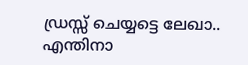ഡ്രസ്സ്‌ ചെയ്യട്ടെ ലേഖാ..
എന്തിനാ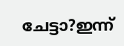ചേട്ടാ?ഇന്ന്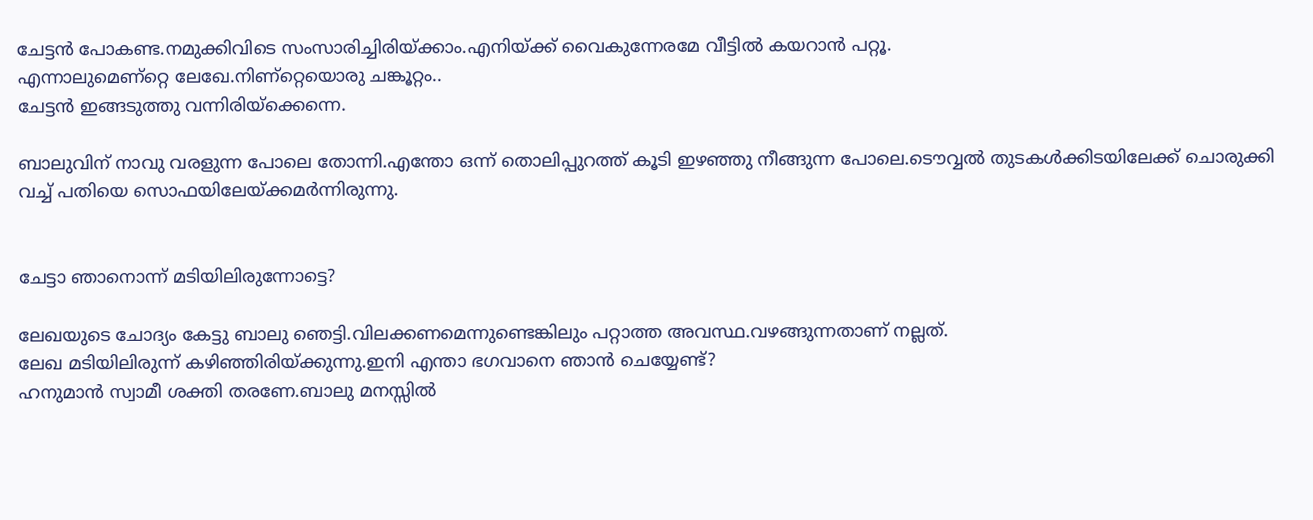ചേട്ടന്‍ പോകണ്ട.നമുക്കിവിടെ സംസാരിച്ചിരിയ്ക്കാം.എനിയ്ക്ക്‌ വൈകുന്നേരമേ വീട്ടില്‍ കയറാന്‍ പറ്റൂ.
എന്നാലുമെണ്റ്റെ ലേഖേ.നിണ്റ്റെയൊരു ചങ്കൂറ്റം..
ചേട്ടന്‍ ഇങ്ങടുത്തു വന്നിരിയ്ക്കെന്നെ.

ബാലുവിന്‌ നാവു വരളുന്ന പോലെ തോന്നി.എന്തോ ഒന്ന് തൊലിപ്പുറത്ത്‌ കൂടി ഇഴഞ്ഞു നീങ്ങുന്ന പോലെ.ടൌവ്വല്‍ തുടകള്‍ക്കിടയിലേക്ക്‌ ചൊരുക്കി വച്ച്‌ പതിയെ സൊഫയിലേയ്ക്കമര്‍ന്നിരുന്നു.


ചേട്ടാ ഞാനൊന്ന്‌ മടിയിലിരുന്നോട്ടെ?

ലേഖയുടെ ചോദ്യം കേട്ടു ബാലു ഞെട്ടി.വിലക്കണമെന്നുണ്ടെങ്കിലും പറ്റാത്ത അവസ്ഥ.വഴങ്ങുന്നതാണ്‌ നല്ലത്‌.
ലേഖ മടിയിലിരുന്ന് കഴിഞ്ഞിരിയ്ക്കുന്നു.ഇനി എന്താ ഭഗവാനെ ഞാന്‍ ചെയ്യേണ്ട്‌?
ഹനുമാന്‍ സ്വാമീ ശക്തി തരണേ.ബാലു മനസ്സില്‍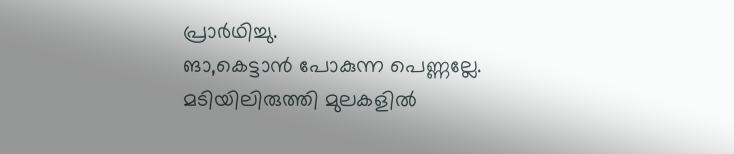പ്രാര്‍ഥിച്ചു.
ങാ,കെട്ടാന്‍ പോകുന്ന പെണ്ണല്ലേ.
മടിയിലിരുത്തി മുലകളില്‍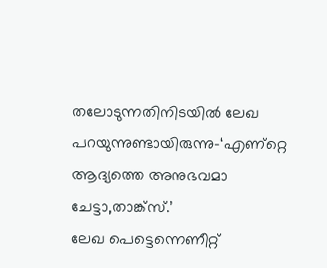തലോടുന്നതിനിടയില്‍ ലേഖ പറയുന്നുണ്ടായിരുന്നു-‘എണ്റ്റെ ആദ്യത്തെ അനുഭവമാ ചേട്ടാ,താങ്ക്സ്‌.’
ലേഖ പെട്ടെന്നെണീറ്റ്‌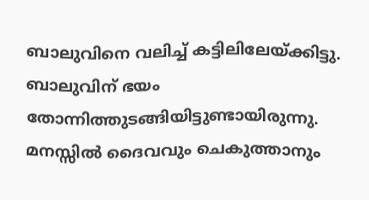ബാലുവിനെ വലിച്ച്‌ കട്ടിലിലേയ്ക്കിട്ടു.
ബാലുവിന്‌ ഭയം തോന്നിത്തുടങ്ങിയിട്ടുണ്ടായിരുന്നു. മനസ്സില്‍ ദൈവവും ചെകുത്താനും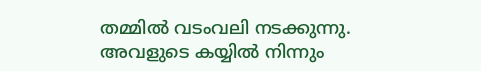തമ്മില്‍ വടംവലി നടക്കുന്നു.
അവളുടെ കയ്യില്‍ നിന്നും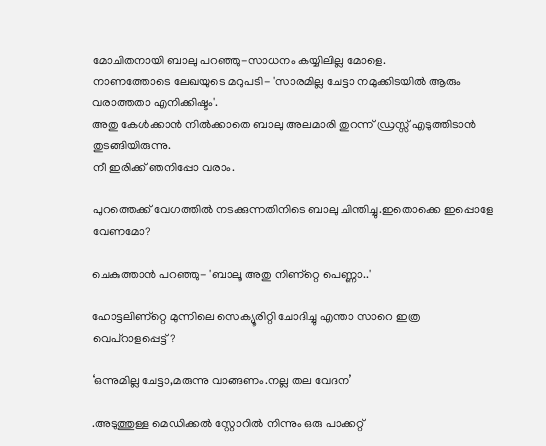മോചിതനായി ബാലു പറഞ്ഞു-സാധനം കയ്യിലില്ല മോളെ.
നാണത്തോടെ ലേഖയുടെ മറുപടി- 'സാരമില്ല ചേട്ടാ നമുക്കിടയില്‍ ആരും വരാത്തതാ എനിക്കിഷ്ടം'.
അതു കേള്‍ക്കാന്‍ നില്‍ക്കാതെ ബാലു അലമാരി തുറന്ന് ഡ്രസ്സ്‌ എടുത്തിടാന്‍ തുടങ്ങിയിരുന്നു.
നീ ഇരിക്ക്‌ ഞനിപ്പോ വരാം.

പുറത്തെക്ക്‌ വേഗത്തില്‍ നടക്കുന്നതിനിടെ ബാലു ചിന്തിച്ചു.ഇതൊക്കെ ഇപ്പൊളേ വേണമോ?

ചെകുത്താന്‍ പറഞ്ഞു- 'ബാലൂ അതു നിണ്റ്റെ പെണ്ണാ..'

ഹോട്ടലിണ്റ്റെ മുന്നിലെ സെക്യൂരിറ്റി ചോദിച്ചു എന്താ സാറെ ഇത്ര വെപ്റാളപ്പെട്ട്‌?

‘ഒന്നുമില്ല ചേട്ടാ,മരുന്നു വാങ്ങണം.നല്ല തല വേദന’

.അടുത്തുള്ള മെഡിക്കല്‍ സ്റ്റോറില്‍ നിന്നും ഒരു പാക്കറ്റ്‌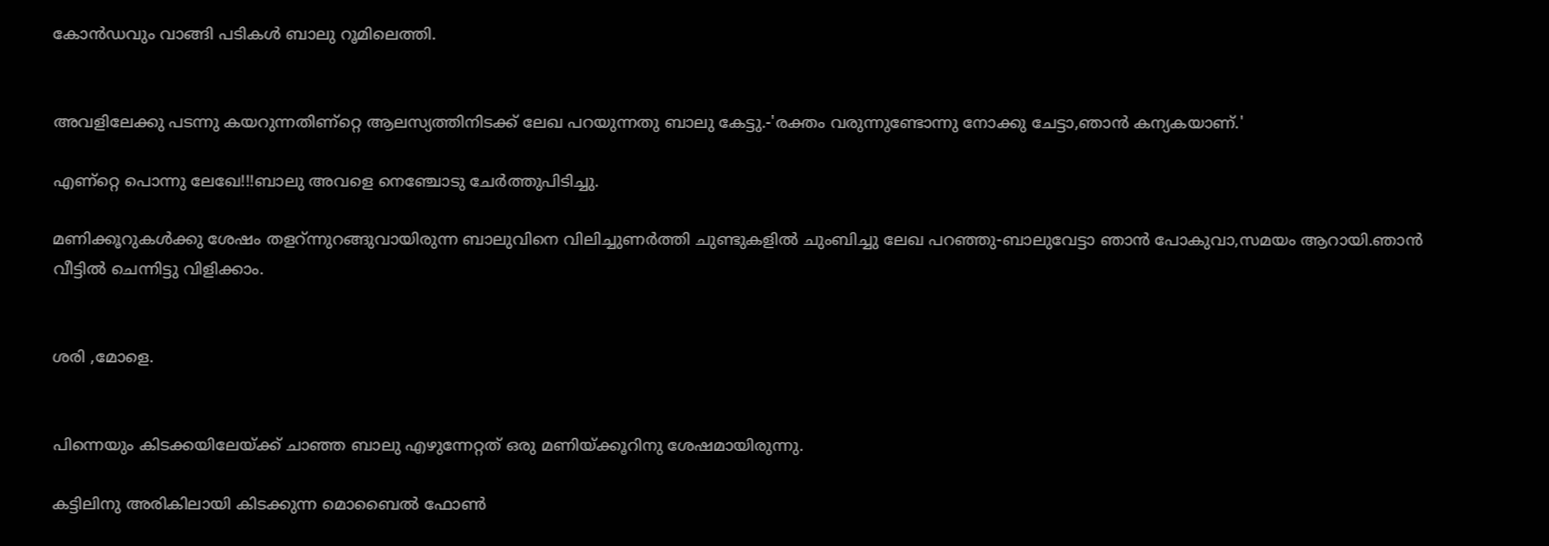കോന്‍ഡവും വാങ്ങി പടികള്‍ ബാലു റൂമിലെത്തി.


അവളിലേക്കു പടന്നു കയറുന്നതിണ്റ്റെ ആലസ്യത്തിനിടക്ക്‌ ലേഖ പറയുന്നതു ബാലു കേട്ടു.-'രക്തം വരുന്നുണ്ടോന്നു നോക്കു ചേട്ടാ,ഞാന്‍ കന്യകയാണ്‌.'

എണ്റ്റെ പൊന്നു ലേഖേ!!!ബാലു അവളെ നെഞ്ചോടു ചേര്‍ത്തുപിടിച്ചു.

മണിക്കൂറുകള്‍ക്കു ശേഷം തളറ്‍ന്നുറങ്ങുവായിരുന്ന ബാലുവിനെ വിലിച്ചുണര്‍ത്തി ചുണ്ടുകളില്‍ ചുംബിച്ചു ലേഖ പറഞ്ഞു-ബാലുവേട്ടാ ഞാന്‍ പോകുവാ,സമയം ആറായി.ഞാന്‍ വീട്ടില്‍ ചെന്നിട്ടു വിളിക്കാം.


ശരി ,മോളെ.


പിന്നെയും കിടക്കയിലേയ്ക്ക്‌ ചാഞ്ഞ ബാലു എഴുന്നേറ്റത്‌ ഒരു മണിയ്ക്കൂറിനു ശേഷമായിരുന്നു.

കട്ടിലിനു അരികിലായി കിടക്കുന്ന മൊബൈല്‍ ഫോണ്‍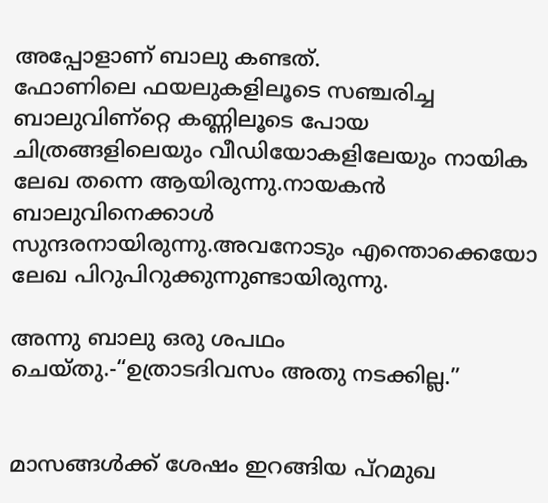അപ്പോളാണ്‌ ബാലു കണ്ടത്‌.
ഫോണിലെ ഫയലുകളിലൂടെ സഞ്ചരിച്ച ബാലുവിണ്റ്റെ കണ്ണിലൂടെ പോയ ചിത്രങ്ങളിലെയും വീഡിയോകളിലേയും നായിക ലേഖ തന്നെ ആയിരുന്നു.നായകന്‍ ബാലുവിനെക്കാള്‍ സുന്ദരനായിരുന്നു.അവനോടും എന്തൊക്കെയോ ലേഖ പിറുപിറുക്കുന്നുണ്ടായിരുന്നു.

അന്നു ബാലു ഒരു ശപഥം ചെയ്തു.-“ഉത്രാടദിവസം അതു നടക്കില്ല.”


മാസങ്ങള്‍ക്ക്‌ ശേഷം ഇറങ്ങിയ പ്റമുഖ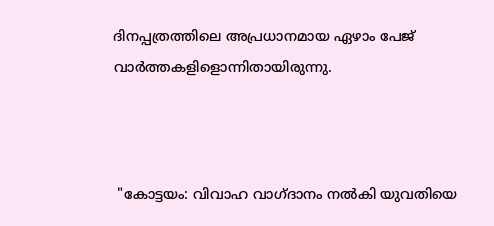ദിനപ്പത്രത്തിലെ അപ്രധാനമായ ഏഴാം പേജ്‌ വാര്‍ത്തകളിളൊന്നിതായിരുന്നു.



 "കോട്ടയം: വിവാഹ വാഗ്ദാനം നല്‍കി യുവതിയെ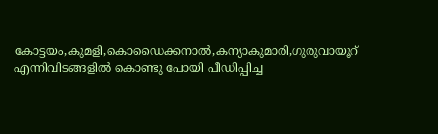കോട്ടയം,കുമളി,കൊഡൈക്കനാല്‍,കന്യാകുമാരി,ഗുരുവായൂറ്‍ എന്നിവിടങ്ങളില്‍ കൊണ്ടു പോയി പീഡിപ്പിച്ച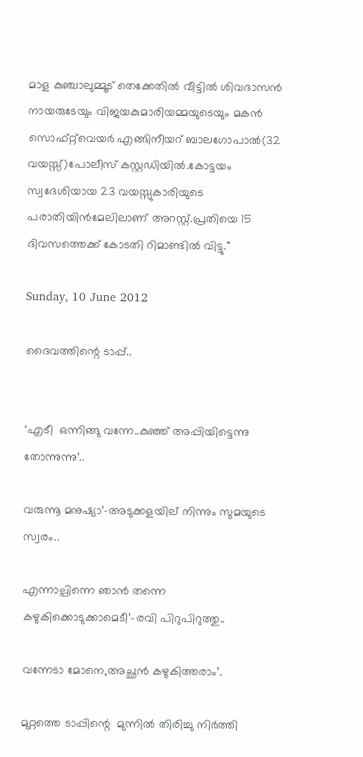മാള കുഞ്ചാലുമ്മൂട്‌ തെക്കേതില്‍ വീട്ടില്‍ ശിവദാസന്‍ നായരുടേയും വിജയകുമാരിയമ്മയുടെയും മകന്‍ സൊഫ്റ്റ്‌വെയര്‍ എങ്ങിനീയറ്‍ ബാലഗോപാല്‍(32 വയസ്സ്‌)പോലീസ്‌ കസ്റ്റഡിയില്‍.കോട്ടയം സ്വദേശിയായ 23 വയസ്സുകാരിയുടെ പരാതിയിന്‍മേലിലാണ്‌ അറസ്റ്റ്‌.പ്രതിയെ 15 ദിവസത്തെക്ക്‌ കോടതി റിമാണ്ടില്‍ വിട്ടു."

Sunday, 10 June 2012

ദൈവത്തിന്റെ ടാപ്പ്‌..


‘എടീ  ഒന്നിങ്ങു വന്നേ..കുഞ്ഞ്‌ അപ്പിയിട്ടെന്നു തോന്നുന്നു’..

വരുന്നൂ മനുഷ്യാ’-അടുക്കളയില് നിന്നും സുമയുടെ സ്വരം..

എന്നാല്പിന്നെ ഞാന്‍ തന്നെ കഴുകിക്കൊടുക്കാമെടീ’-രവി പിറുപിറുത്തു..

വന്നേടാ മോനെ,അച്ഛന്‍ കഴുകിത്തരാം’.

മുറ്റത്തെ ടാപ്പിന്റെ  മുന്നില്‍ തിരിച്ചു നിര്‍ത്തി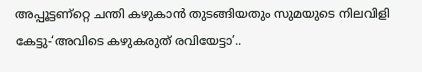അപ്പൂട്ടണ്റ്റെ ചന്തി കഴുകാന്‍ തുടങ്ങിയതും സുമയുടെ നിലവിളി കേട്ടു-‘അവിടെ കഴുകരുത് രവിയേട്ടാ’..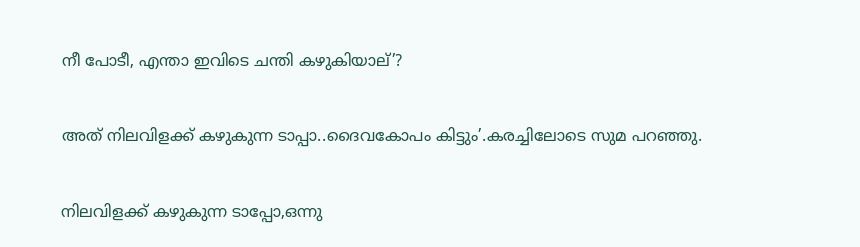നീ പോടീ, എന്താ ഇവിടെ ചന്തി കഴുകിയാല്‌’?


അത് നിലവിളക്ക് കഴുകുന്ന ടാപ്പാ..ദൈവകോപം കിട്ടും’.കരച്ചിലോടെ സുമ പറഞ്ഞു.


നിലവിളക്ക് കഴുകുന്ന ടാപ്പോ,ഒന്നു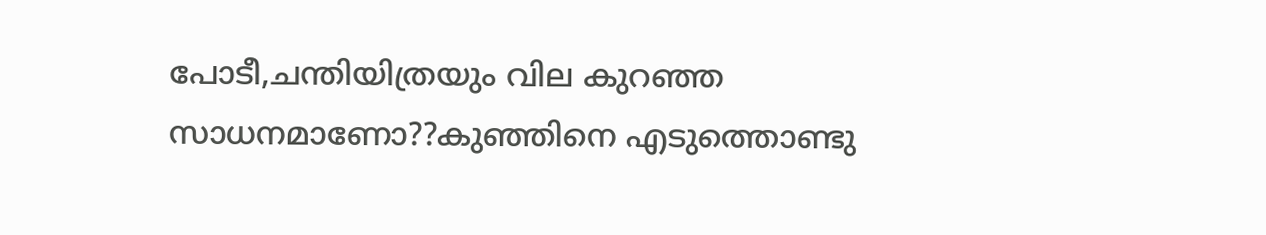പോടീ,ചന്തിയിത്രയും വില കുറഞ്ഞ സാധനമാണോ??കുഞ്ഞിനെ എടുത്തൊണ്ടു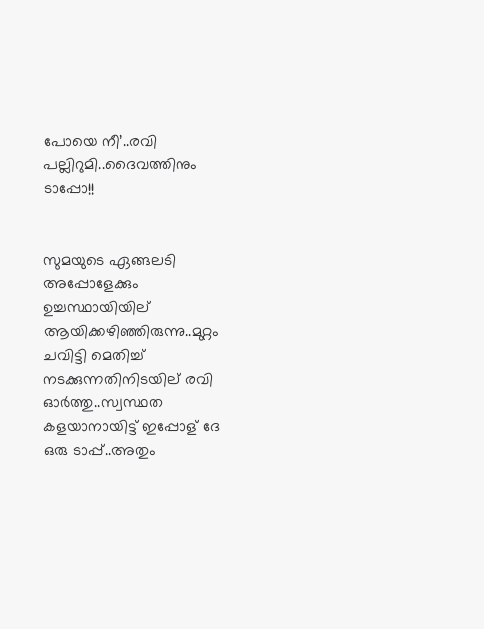പോയെ നീ’..രവി പല്ലിറുമി..ദൈവത്തിനും ടാപ്പോ!!


സുമയുടെ ഏങ്ങലടി അപ്പോളേക്കും ഉച്ചസ്ഥായിയില് ആയിക്കഴിഞ്ഞിരുന്നു..മുറ്റം ചവിട്ടി മെതിച്ച് നടക്കുന്നതിനിടയില് രവി ഓര്‍ത്തു..സ്വസ്ഥത കളയാനായിട്ട് ഇപ്പോള് ദേ ഒരു ടാപ്പ്‌..അതും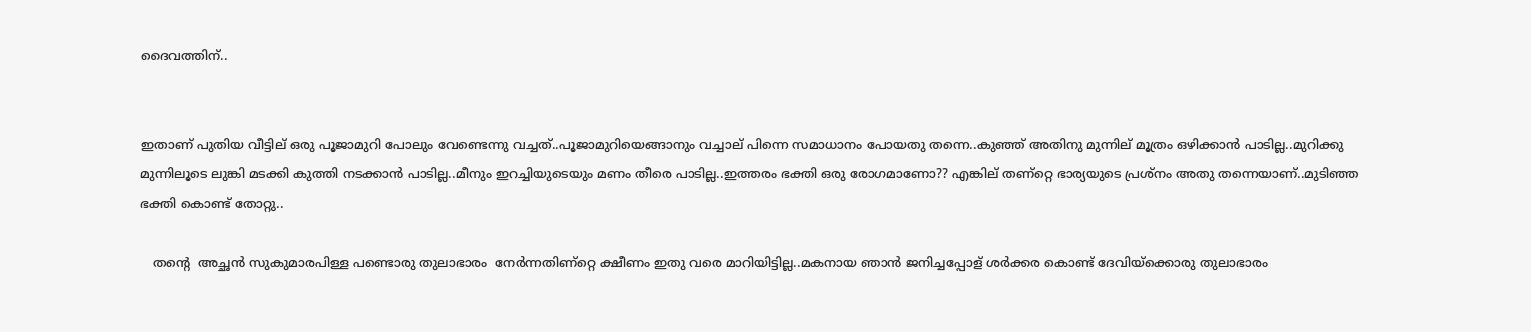ദൈവത്തിന്‌..


ഇതാണ് പുതിയ വീട്ടില് ഒരു പൂജാമുറി പോലും വേണ്ടെന്നു വച്ചത്‌..പൂജാമുറിയെങ്ങാനും വച്ചാല് പിന്നെ സമാധാനം പോയതു തന്നെ..കുഞ്ഞ് അതിനു മുന്നില് മൂത്രം ഒഴിക്കാന്‍ പാടില്ല..മുറിക്കു മുന്നിലൂടെ ലുങ്കി മടക്കി കുത്തി നടക്കാന്‍ പാടില്ല..മീനും ഇറച്ചിയുടെയും മണം തീരെ പാടില്ല..ഇത്തരം ഭക്തി ഒരു രോഗമാണോ?? എങ്കില് തണ്റ്റെ ഭാര്യയുടെ പ്രശ്നം അതു തന്നെയാണ്‌..മുടിഞ്ഞ ഭക്തി കൊണ്ട്‌ തോറ്റു..

   തന്റെ  അച്ഛന്‍ സുകുമാരപിള്ള പണ്ടൊരു തുലാഭാരം  നേര്‍ന്നതിണ്റ്റെ ക്ഷീണം ഇതു വരെ മാറിയിട്ടില്ല..മകനായ ഞാന്‍ ജനിച്ചപ്പോള് ശര്‍ക്കര കൊണ്ട് ദേവിയ്ക്കൊരു തുലാഭാരം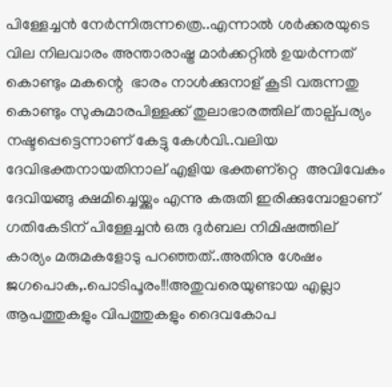പിള്ളേച്ചന്‍ നേര്‍ന്നിരുന്നത്രെ..എന്നാല്‍ ശര്‍ക്കരയുടെ വില നിലവാരം അന്താരാഷ്ട്ര മാര്‍ക്കറ്റില്‍ ഉയര്‍ന്നത്‌ കൊണ്ടും മകന്റെ  ഭാരം നാള്‍ക്കുനാള് കൂടി വരുന്നതു കൊണ്ടും സുകുമാരപിള്ളക്ക് തുലാഭാരത്തില് താല്പ്പര്യം നഷ്ടപ്പെട്ടെന്നാണ് കേട്ടു കേള്‍വി..വലിയ ദേവിഭക്തനായതിനാല് എളിയ ഭക്തണ്റ്റെ  അവിവേകം ദേവിയങ്ങു ക്ഷമിച്ചെയ്ക്കും എന്നു കരുതി ഇരിക്കുമ്പോളാണ് ഗതികേടിന് പിള്ളേച്ചന്‍ ഒരു ദുര്‍ബല നിമിഷത്തില്  കാര്യം മരുമകളോടു പറഞ്ഞത്‌..അതിനു ശേഷം ജഗപൊക,.പൊടിപൂരം!!!അതുവരെയുണ്ടായ എല്ലാ ആപത്തുകളും വിപത്തുകളും ദൈവകോപ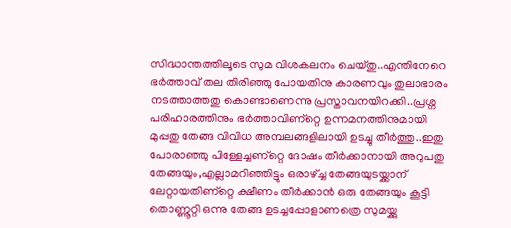സിദ്ധാന്തത്തിലൂടെ സുമ വിശകലനം ചെയ്തു..എന്തിനേറെ ഭര്‍ത്താവ്‌ തല തിരിഞ്ഞു പോയതിനു കാരണവും തുലാഭാരം നടത്താത്തതു കൊണ്ടാണെന്നു പ്രസ്താവനയിറക്കി..പ്രശ്ന പരിഹാരത്തിനും ഭര്‍ത്താവിണ്റ്റെ ഉന്നമനത്തിനുമായി മുപ്പതു തേങ്ങ വിവിധ അമ്പലങ്ങളിലായി ഉടച്ചു തീര്‍ത്തു..ഇതു പോരാഞ്ഞു പിള്ളേച്ചണ്റ്റെ ദോഷം തീര്‍ക്കാനായി അറുപതു തേങ്ങയും,എല്ലാമറിഞ്ഞിട്ടും ഒരാഴ്ച്ച തേങ്ങയുടയ്ക്കാന് ലേറ്റായതിണ്റ്റെ ക്ഷീണം തീര്‍ക്കാന്‍ ഒരു തേങ്ങയും കൂട്ടി തൊണ്ണൂറ്റി ഒന്നു തേങ്ങ ഉടച്ചപ്പോളാണത്രെ സുമയ്ക്കു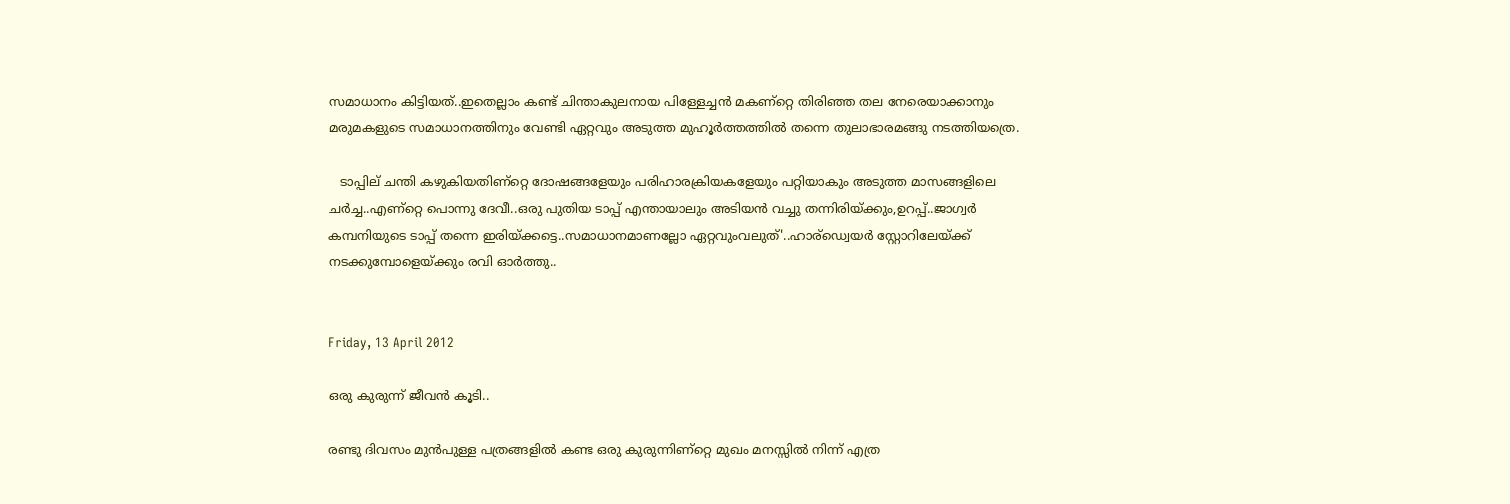സമാധാനം കിട്ടിയത്‌..ഇതെല്ലാം കണ്ട് ചിന്താകുലനായ പിള്ളേച്ചന്‍ മകണ്റ്റെ തിരിഞ്ഞ തല നേരെയാക്കാനും മരുമകളുടെ സമാധാനത്തിനും വേണ്ടി ഏറ്റവും അടുത്ത മുഹൂര്‍ത്തത്തില്‍ തന്നെ തുലാഭാരമങ്ങു നടത്തിയത്രെ.

   ടാപ്പില് ചന്തി കഴുകിയതിണ്റ്റെ ദോഷങ്ങളേയും പരിഹാരക്രിയകളേയും പറ്റിയാകും അടുത്ത മാസങ്ങളിലെ ചര്‍ച്ച..എണ്റ്റെ പൊന്നു ദേവീ..ഒരു പുതിയ ടാപ്പ് എന്തായാലും അടിയന്‍ വച്ചു തന്നിരിയ്ക്കും,ഉറപ്പ്‌..ജാഗ്വര്‍ കമ്പനിയുടെ ടാപ്പ് തന്നെ ഇരിയ്ക്കട്ടെ..സമാധാനമാണല്ലോ ഏറ്റവുംവലുത്‌'..ഹാര്ഡ്വെയര്‍ സ്റ്റോറിലേയ്ക്ക് നടക്കുമ്പോളെയ്ക്കും രവി ഓര്‍ത്തു..


Friday, 13 April 2012

ഒരു കുരുന്ന്‌ ജീവന്‍ കൂടി..

രണ്ടു ദിവസം മുന്‍പുള്ള പത്രങ്ങളില്‍ കണ്ട ഒരു കുരുന്നിണ്റ്റെ മുഖം മനസ്സില്‍ നിന്ന്‌ എത്ര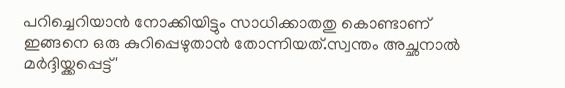പറിച്ചെറിയാന്‍ നോക്കിയിട്ടും സാധിക്കാതതു കൊണ്ടാണ്‌ ഇങ്ങനെ ഒരു കുറിപ്പെഴുതാന്‍ തോന്നിയത്‌.സ്വന്തം അച്ഛനാല്‍ മര്‍ദ്ദിയ്ക്കപ്പെട്ട്‌'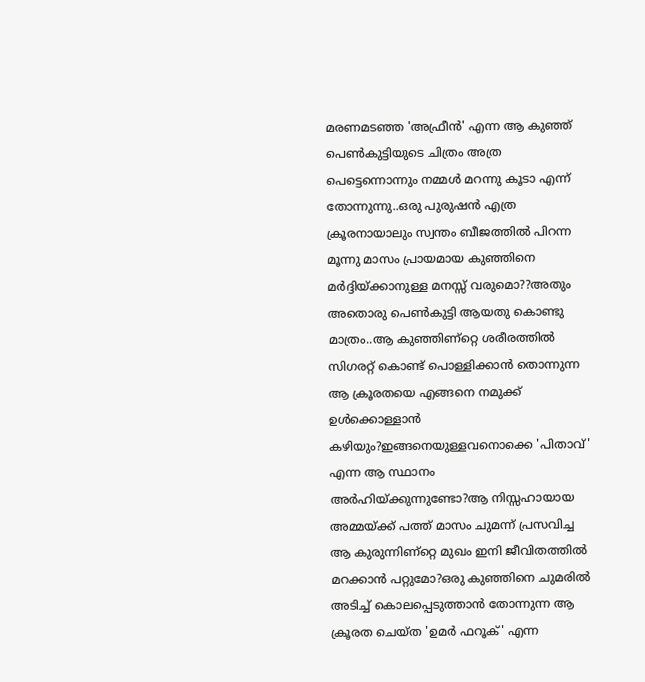മരണമടഞ്ഞ 'അഫ്രീന്‍' എന്ന ആ കുഞ്ഞ്‌ പെണ്‍കുട്ടിയുടെ ചിത്രം അത്ര പെട്ടെന്നൊന്നും നമ്മള്‍ മറന്നു കൂടാ എന്ന്‌ തോന്നുന്നു..ഒരു പുരുഷന്‍ എത്ര ക്രൂരനായാലും സ്വന്തം ബീജത്തില്‍ പിറന്ന മൂന്നു മാസം പ്രായമായ കുഞ്ഞിനെ മര്‍ദ്ദിയ്ക്കാനുള്ള മനസ്സ്‌ വരുമൊ??അതും അതൊരു പെണ്‍കുട്ടി ആയതു കൊണ്ടു മാത്രം..ആ കുഞ്ഞിണ്റ്റെ ശരീരത്തില്‍ സിഗരറ്റ്‌ കൊണ്ട്‌ പൊള്ളിക്കാന്‍ തൊന്നുന്ന ആ ക്രൂരതയെ എങ്ങനെ നമുക്ക്‌ ഉള്‍ക്കൊള്ളാന്‍ കഴിയും?ഇങ്ങനെയുള്ളവനൊക്കെ 'പിതാവ്‌' എന്ന ആ സ്ഥാനം അര്‍ഹിയ്ക്കുന്നുണ്ടോ?ആ നിസ്സഹായായ അമ്മയ്ക്ക്‌ പത്ത്‌ മാസം ചുമന്ന്‌ പ്രസവിച്ച ആ കുരുന്നിണ്റ്റെ മുഖം ഇനി ജീവിതത്തില്‍ മറക്കാന്‍ പറ്റുമോ?ഒരു കുഞ്ഞിനെ ചുമരില്‍ അടിച്ച്‌ കൊലപ്പെടുത്താന്‍ തോന്നുന്ന ആ ക്രൂരത ചെയ്ത 'ഉമര്‍ ഫറൂക്‌' എന്ന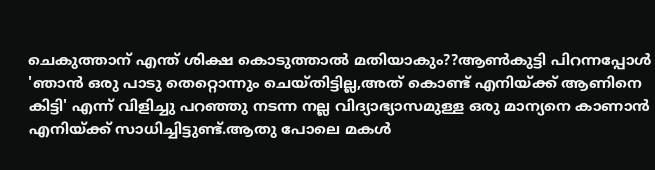ചെകുത്താന്‌ എന്ത്‌ ശിക്ഷ കൊടുത്താല്‍ മതിയാകും??ആണ്‍കുട്ടി പിറന്നപ്പോള്‍ 'ഞാന്‍ ഒരു പാടു തെറ്റൊന്നും ചെയ്തിട്ടില്ല,അത്‌ കൊണ്ട്‌ എനിയ്ക്ക്‌ ആണിനെ കിട്ടി' എന്ന്‌ വിളിച്ചു പറഞ്ഞു നടന്ന നല്ല വിദ്യാഭ്യാസമുള്ള ഒരു മാന്യനെ കാണാന്‍ എനിയ്ക്ക്‌ സാധിച്ചിട്ടുണ്ട്‌.ആതു പോലെ മകള്‍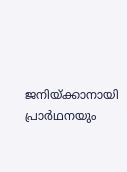ജനിയ്ക്കാനായി പ്രാര്‍ഥനയും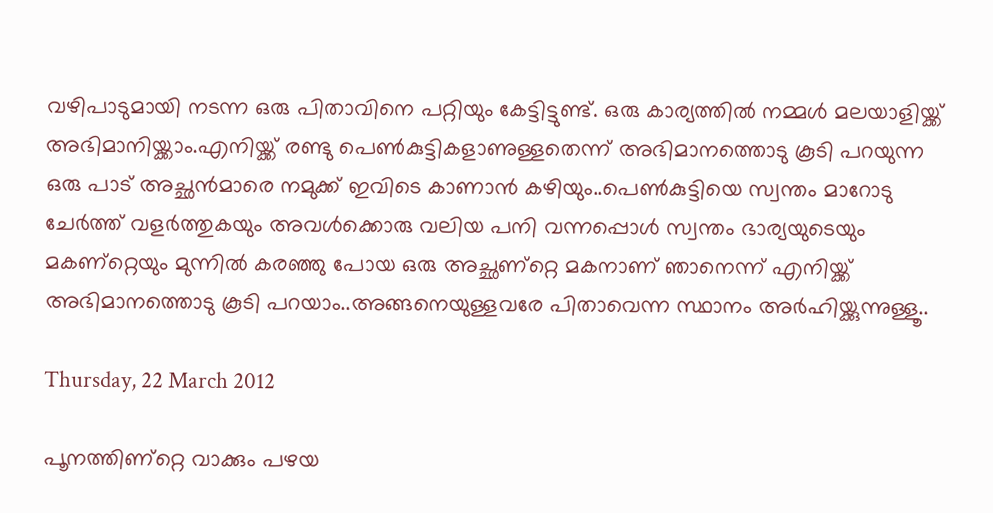വഴിപാടുമായി നടന്ന ഒരു പിതാവിനെ പറ്റിയും കേട്ടിട്ടുണ്ട്‌. ഒരു കാര്യത്തില്‍ നമ്മള്‍ മലയാളിയ്ക്ക്‌ അഭിമാനിയ്ക്കാം.എനിയ്ക്ക്‌ രണ്ടു പെണ്‍കുട്ടികളാണുള്ളതെന്ന്‌ അഭിമാനത്തൊടു കൂടി പറയുന്ന ഒരു പാട്‌ അച്ഛന്‍മാരെ നമുക്ക്‌ ഇവിടെ കാണാന്‍ കഴിയും..പെണ്‍കുട്ടിയെ സ്വന്തം മാറോടു ചേര്‍ത്ത്‌ വളര്‍ത്തുകയും അവള്‍ക്കൊരു വലിയ പനി വന്നപ്പൊള്‍ സ്വന്തം ഭാര്യയുടെയും മകണ്റ്റെയും മുന്നില്‍ കരഞ്ഞു പോയ ഒരു അച്ഛണ്റ്റെ മകനാണ്‌ ഞാനെന്ന്‌ എനിയ്ക്ക്‌ അഭിമാനത്തൊടു കൂടി പറയാം..അങ്ങനെയുള്ളവരേ പിതാവെന്ന സ്ഥാനം അര്‍ഹിയ്ക്കുന്നുള്ളൂ..

Thursday, 22 March 2012

പൂനത്തിണ്റ്റെ വാക്കും പഴയ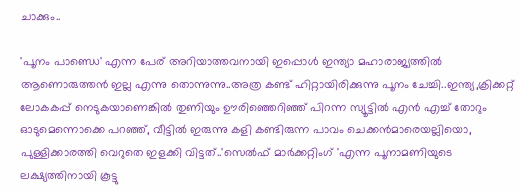ചാക്കും..

'പൂനം പാണ്ഡെ' എന്ന പേര്‌ അറിയാത്തവനായി ഇപ്പൊള്‍ ഇന്ത്യാ മഹാരാജ്യത്തില്‍ ആണൊരുത്തന്‍ ഇല്ല എന്നു തൊന്നുന്നു..അത്ര കണ്ട്‌ ഹിറ്റായിരിക്കുന്നു പൂനം ചേച്ചി..ഇന്ത്യ,ക്രിക്കറ്റ്‌ ലോകകപ്പ്‌ നെടുകയാണെങ്കില്‍ തുണിയും ഊരിഞ്ഞെറിഞ്ഞ്‌ പിറന്ന സ്യൂട്ടില്‍ എന്‍ എച്ച്‌ തോറും ഓടുമെന്നൊക്കെ പറഞ്ഞ്‌, വീട്ടില്‍ ഇരുന്നു കളി കണ്ടിരുന്ന പാവം ചെക്കന്‍മാരെയല്ലിയൊ, പുള്ളിക്കാരത്തി വെറുതെ ഇളക്കി വിട്ടത്‌..'സെല്‍ഫ്‌ മാര്‍ക്കറ്റിംഗ്‌ 'എന്ന പൂനാമണിയുടെ ലക്ഷ്യത്തിനായി കൂട്ടു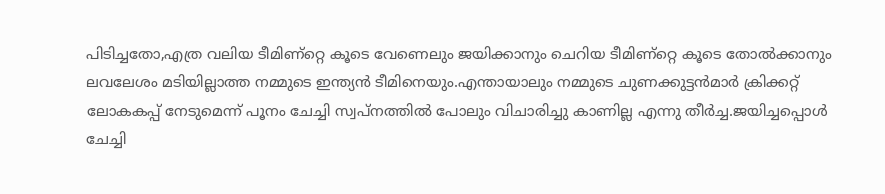പിടിച്ചതോ,എത്ര വലിയ ടീമിണ്റ്റെ കൂടെ വേണെലും ജയിക്കാനും ചെറിയ ടീമിണ്റ്റെ കൂടെ തോല്‍ക്കാനും ലവലേശം മടിയില്ലാത്ത നമ്മുടെ ഇന്ത്യന്‍ ടീമിനെയും.എന്തായാലും നമ്മുടെ ചുണക്കുട്ടന്‍മാര്‍ ക്രിക്കറ്റ്‌ ലോകകപ്പ്‌ നേടുമെന്ന്‌ പൂനം ചേച്ചി സ്വപ്നത്തില്‍ പോലും വിചാരിച്ചു കാണില്ല എന്നു തീര്‍ച്ച.ജയിച്ചപ്പൊള്‍ ചേച്ചി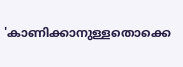'കാണിക്കാനുള്ളതൊക്കെ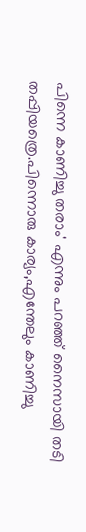പിന്നെ കാണിച്ചു തരാം' എന്നും പറഞ്ഞ്‌ നൈസായി തടി തപ്പിയത്രെ.പിന്നൊരു കാര്യം,എന്തേലും കാണിച്ചു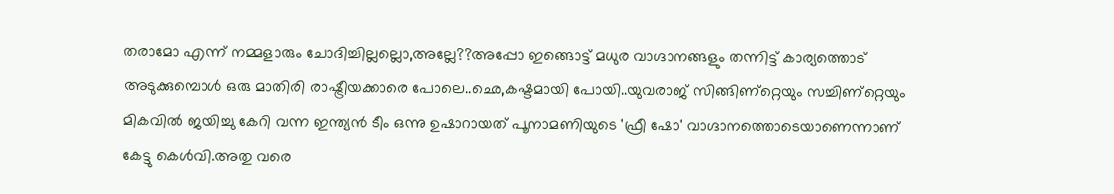തരാമോ എന്ന്‌ നമ്മളാരും ചോദിച്ചില്ലല്ലൊ,അല്ലേ??അപ്പോ ഇങ്ങൊട്ട്‌ മധുര വാഗ്ദാനങ്ങളും തന്നിട്ട്‌ കാര്യത്തൊട്‌ അടുക്കുമ്പൊള്‍ ഒരു മാതിരി രാഷ്ട്രീയക്കാരെ പോലെ..ഛെ,കഷ്ടമായി പോയി..യുവരാജ്‌ സിങ്ങിണ്റ്റെയും സച്ചിണ്റ്റെയും മികവില്‍ ജയിച്ചു കേറി വന്ന ഇന്ത്യന്‍ ടീം ഒന്നു ഉഷാറായത്‌ പൂനാമണിയുടെ 'ഫ്രീ ഷോ' വാഗ്ദാനത്തൊടെയാണെന്നാണ്‌ കേട്ടു കെള്‍വി.അതു വരെ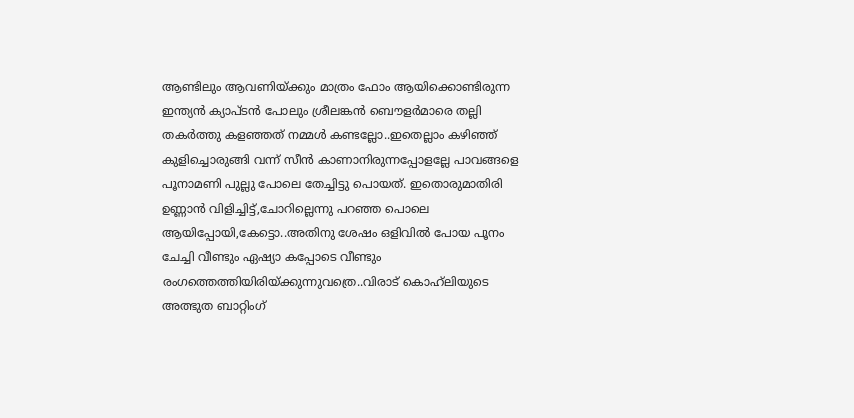ആണ്ടിലും ആവണിയ്ക്കും മാത്രം ഫോം ആയിക്കൊണ്ടിരുന്ന ഇന്ത്യന്‍ ക്യാപ്ടന്‍ പോലും ശ്രീലങ്കന്‍ ബൌളര്‍മാരെ തല്ലി തകര്‍ത്തു കളഞ്ഞത്‌ നമ്മള്‍ കണ്ടല്ലോ..ഇതെല്ലാം കഴിഞ്ഞ്‌ കുളിച്ചൊരുങ്ങി വന്ന്‌ സീന്‍ കാണാനിരുന്നപ്പോളല്ലേ പാവങ്ങളെ പൂനാമണി പുല്ലു പോലെ തേച്ചിട്ടു പൊയത്‌. ഇതൊരുമാതിരി ഉണ്ണാന്‍ വിളിച്ചിട്ട്‌,ചോറില്ലെന്നു പറഞ്ഞ പൊലെ ആയിപ്പോയി,കേട്ടൊ..അതിനു ശേഷം ഒളിവില്‍ പോയ പൂനം ചേച്ചി വീണ്ടും ഏഷ്യാ കപ്പോടെ വീണ്ടും രംഗത്തെത്തിയിരിയ്ക്കുന്നുവത്രെ..വിരാട്‌ കൊഹ്‌ലിയുടെ അത്ഭുത ബാറ്റിംഗ്‌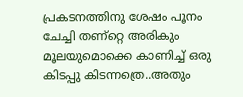പ്രകടനത്തിനു ശേഷം പൂനം ചേച്ചി തണ്റ്റെ അരികും മൂലയുമൊക്കെ കാണിച്ച്‌ ഒരു കിടപ്പു കിടന്നത്രെ..അതും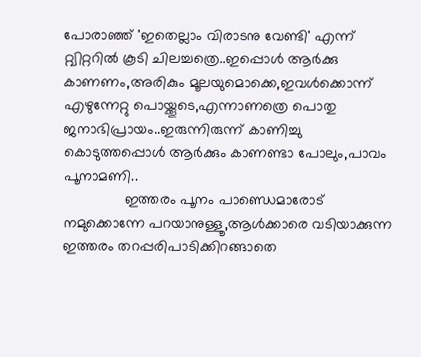പോരാഞ്ഞ്‌ 'ഇതെല്ലാം വിരാടനു വേണ്ടി' എന്ന്‌ റ്റ്വിറ്ററില്‍ കൂടി ചിലച്ചത്രെ..ഇപ്പൊള്‍ ആര്‍ക്കു കാണണം,അരികും മൂലയുമൊക്കെ,ഇവള്‍ക്കൊന്ന്‌ എഴുന്നേറ്റു പൊയ്ക്കൂടെ,എന്നാണത്രെ പൊതു ജനാഭിപ്രായം..ഇരുന്നിരുന്ന്‌ കാണിച്ചു കൊടുത്തപ്പൊള്‍ ആര്‍ക്കും കാണണ്ടാ പോലും,പാവം പൂനാമണി..
               ഇത്തരം പൂനം പാണ്ഡെമാരോട്‌ നമുക്കൊന്നേ പറയാനുള്ളൂ,ആള്‍ക്കാരെ വടിയാക്കുന്ന ഇത്തരം തറപ്പരിപാടിക്കിറങ്ങാതെ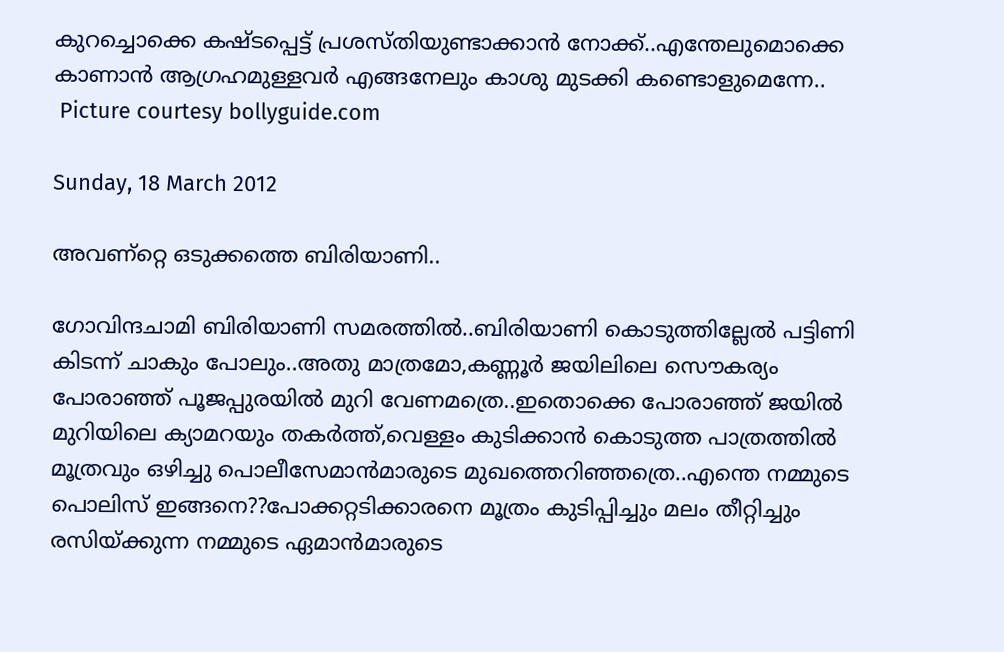കുറച്ചൊക്കെ കഷ്ടപ്പെട്ട്‌ പ്രശസ്തിയുണ്ടാക്കാന്‍ നോക്ക്‌..എന്തേലുമൊക്കെ കാണാന്‍ ആഗ്രഹമുള്ളവര്‍ എങ്ങനേലും കാശു മുടക്കി കണ്ടൊളുമെന്നേ..
 Picture courtesy bollyguide.com

Sunday, 18 March 2012

അവണ്റ്റെ ഒടുക്കത്തെ ബിരിയാണി..

ഗോവിന്ദചാമി ബിരിയാണി സമരത്തില്‍..ബിരിയാണി കൊടുത്തില്ലേല്‍ പട്ടിണി കിടന്ന്‌ ചാകും പോലും..അതു മാത്രമോ,കണ്ണൂര്‍ ജയിലിലെ സൌകര്യം പോരാഞ്ഞ്‌ പൂജപ്പുരയില്‍ മുറി വേണമത്രെ..ഇതൊക്കെ പോരാഞ്ഞ്‌ ജയില്‍ മുറിയിലെ ക്യാമറയും തകര്‍ത്ത്‌,വെള്ളം കുടിക്കാന്‍ കൊടുത്ത പാത്രത്തില്‍ മൂത്രവും ഒഴിച്ചു പൊലീസേമാന്‍മാരുടെ മുഖത്തെറിഞ്ഞത്രെ..എന്തെ നമ്മുടെ പൊലിസ്‌ ഇങ്ങനെ??പോക്കറ്റടിക്കാരനെ മൂത്രം കുടിപ്പിച്ചും മലം തീറ്റിച്ചും രസിയ്ക്കുന്ന നമ്മുടെ ഏമാന്‍മാരുടെ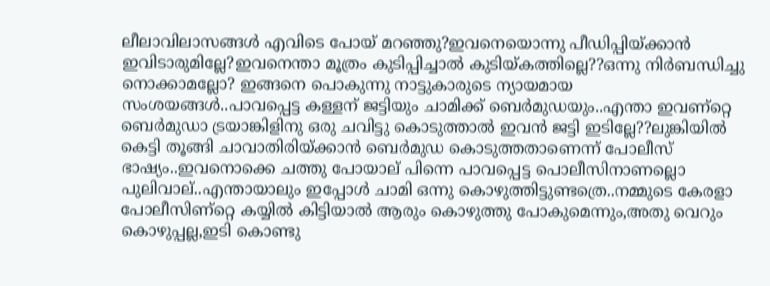ലീലാവിലാസങ്ങള്‍ എവിടെ പോയ്‌ മറഞ്ഞു?ഇവനെയൊന്നു പീഡിപ്പിയ്ക്കാന്‍ ഇവിടാരുമില്ലേ?ഇവനെന്താ മൂത്രം കുടിപ്പിച്ചാല്‍ കുടിയ്കത്തില്ലെ??ഒന്നു നിര്‍ബന്ധിച്ചു നൊക്കാമല്ലോ? ഇങ്ങനെ പൊകുന്നു നാട്ടുകാരുടെ ന്യായമായ സംശയങ്ങള്‍..പാവപ്പെട്ട കള്ളന്‌ ജട്ടിയും ചാമിക്ക്‌ ബെര്‍മുഡയും..എന്താ ഇവണ്റ്റെ ബെര്‍മുഡാ ട്രയാങ്കിളിനു ഒരു ചവിട്ടു കൊടുത്താല്‍ ഇവന്‍ ജട്ടി ഇടില്ലേ??ലുങ്കിയില്‍ കെട്ടി തൂങ്ങി ചാവാതിരിയ്ക്കാന്‍ ബെര്‍മുഡ കൊടുത്തതാണെന്ന്‌ പോലീസ്‌ ഭാഷ്യം..ഇവനൊക്കെ ചത്തു പോയാല്‌ പിന്നെ പാവപ്പെട്ട പൊലീസിനാണല്ലൊ പുലിവാല്‌..എന്തായാലും ഇപ്പോള്‍ ചാമി ഒന്നു കൊഴുത്തിട്ടുണ്ടത്രെ..നമ്മുടെ കേരളാ പോലീസിണ്റ്റെ കയ്യില്‍ കിട്ടിയാല്‍ ആരും കൊഴുത്തു പോകുമെന്നും,അതു വെറും കൊഴുപ്പല്ല,ഇടി കൊണ്ടു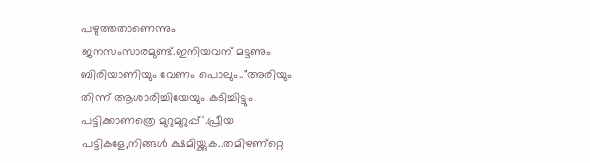പഴുത്തതാണെന്നും ജനസംസാരമുണ്ട്‌.ഇനിയവന്‌ മട്ടണും ബിരിയാണിയും വേണം പൊലും.."അരിയും തിന്ന്‌ ആശാരിച്ചിയേയും കടിച്ചിട്ടും പട്ടിക്കാണത്രെ മുറുമുറുപ്പ്‌'.പ്രീയ പട്ടികളേ,നിങ്ങള്‍ ക്ഷമിയ്ക്കുക..തമിഴണ്റ്റെ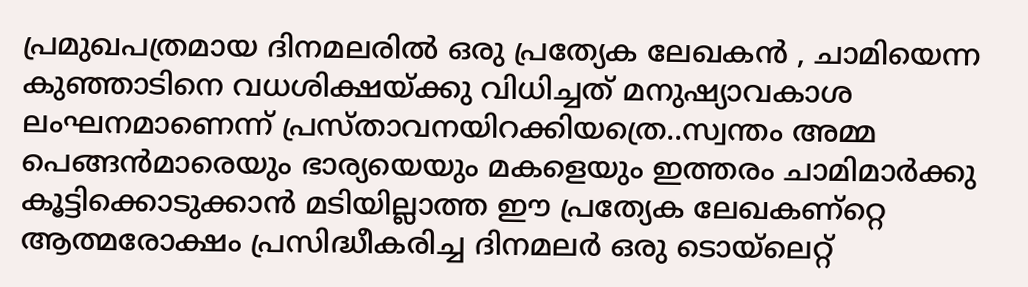പ്രമുഖപത്രമായ ദിനമലരില്‍ ഒരു പ്രത്യേക ലേഖകന്‍ , ചാമിയെന്ന കുഞ്ഞാടിനെ വധശിക്ഷയ്ക്കു വിധിച്ചത്‌ മനുഷ്യാവകാശ ലംഘനമാണെന്ന് പ്രസ്താവനയിറക്കിയത്രെ..സ്വന്തം അമ്മ പെങ്ങന്‍മാരെയും ഭാര്യയെയും മകളെയും ഇത്തരം ചാമിമാര്‍ക്കു കൂട്ടിക്കൊടുക്കാന്‍ മടിയില്ലാത്ത ഈ പ്രത്യേക ലേഖകണ്റ്റെ ആത്മരോക്ഷം പ്രസിദ്ധീകരിച്ച ദിനമലര്‍ ഒരു ടൊയ്ലെറ്റ്‌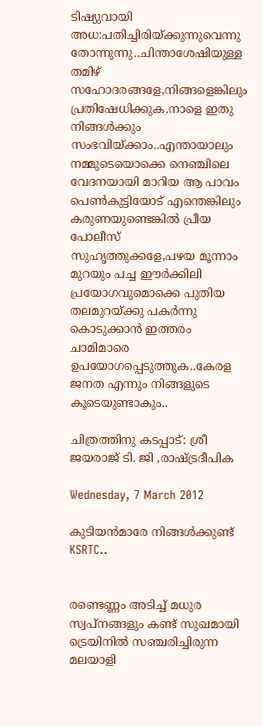ടിഷ്യുവായി അധ:പതിച്ചിരിയ്ക്കുന്നുവെന്നു തോന്നുന്നു..ചിന്താശേഷിയുള്ള തമിഴ്‌ സഹോദരങ്ങളേ,നിങ്ങളെങ്കിലും പ്രതിഷേധിക്കുക.നാളെ ഇതു നിങ്ങള്‍ക്കും സംഭവിയ്ക്കാം..എന്തായാലും നമ്മുടെയൊക്കെ നെഞ്ചിലെ വേദനയായി മാറിയ ആ പാവം പെണ്‍കുട്ടിയോട്‌ എന്തെങ്കിലും കരുണയുണ്ടെങ്കില്‍ പ്രീയ പോലീസ്‌ സുഹൃത്തുക്കളേ,പഴയ മൂന്നാം മുറയും പച്ച ഈര്‍ക്കിലി പ്രയോഗവുമൊക്കെ പുതിയ തലമുറയ്ക്കു പകര്‍ന്നു കൊടുക്കാന്‍ ഇത്തരം ചാമിമാരെ ഉപയോഗപ്പെടുത്തുക..കേരള ജനത എന്നും നിങ്ങളുടെ കൂടെയുണ്ടാകും..

ചിത്രത്തിനു കടപ്പാട്‌: ശ്രീ ജയരാജ്‌ ടി. ജി ,രാഷ്ട്രദീപിക

Wednesday, 7 March 2012

കുടിയന്‍മാരേ നിങ്ങള്‍ക്കുണ്ട്‌ KSRTC..


രണ്ടെണ്ണം അടിച്ച്‌ മധുര സ്വപ്നങ്ങളും കണ്ട്‌ സുഖമായി ട്രെയിനില്‍ സഞ്ചരിച്ചിരുന്ന മലയാളി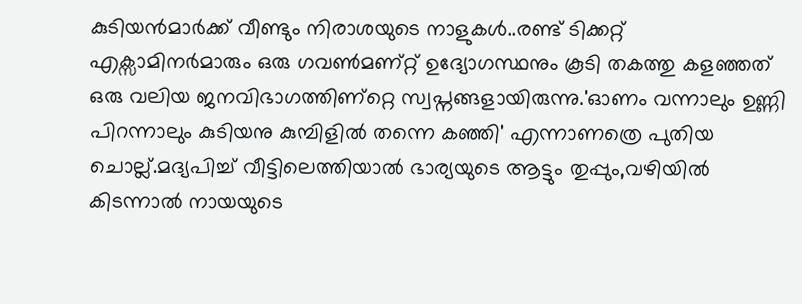കുടിയന്‍മാര്‍ക്ക്‌ വീണ്ടും നിരാശയുടെ നാളുകള്‍..രണ്ട്‌ ടിക്കറ്റ്‌ എക്സാമിനര്‍മാരും ഒരു ഗവണ്‍മണ്റ്റ്‌ ഉദ്യോഗസ്ഥനും കൂടി തകത്തു കളഞ്ഞത്‌ ഒരു വലിയ ജനവിഭാഗത്തിണ്റ്റെ സ്വപ്നങ്ങളായിരുന്നു.'ഓണം വന്നാലും ഉണ്ണി പിറന്നാലും കുടിയനു കുമ്പിളില്‍ തന്നെ കഞ്ഞി' എന്നാണത്രെ പുതിയ ചൊല്ല്‌.മദ്യപിച്ച്‌ വീട്ടിലെത്തിയാല്‍ ഭാര്യയുടെ ആട്ടും തുപ്പും,വഴിയില്‍ കിടന്നാല്‍ നായയുടെ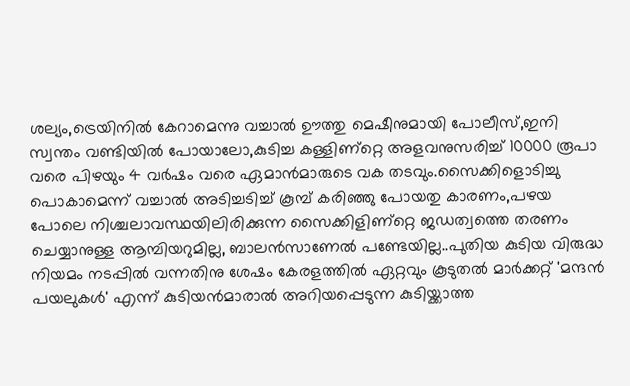ശല്യം,ട്രെയിനില്‍ കേറാമെന്നു വച്ചാല്‍ ഊത്തു മെഷീനുമായി പോലീസ്‌,ഇനി സ്വന്തം വണ്ടിയില്‍ പോയാലോ,കുടിച്ച കള്ളിണ്റ്റെ അളവനുസരിച്ച്‌ 10000 രൂപാ വരെ പിഴയും 4 വര്‍ഷം വരെ ഏമാന്‍മാരുടെ വക തടവും.സൈക്കിളൊടിച്ചു പൊകാമെന്ന്‌ വച്ചാല്‍ അടിച്ചടിച്ച്‌ കൂമ്പ്‌ കരിഞ്ഞു പോയതു കാരണം,പഴയ പോലെ നിശ്ചലാവസ്ഥയിലിരിക്കുന്ന സൈക്കിളിണ്റ്റെ ജഡത്വത്തെ തരണം ചെയ്യാനുള്ള ആമ്പിയറുമില്ല, ബാലന്‍സാണേല്‍ പണ്ടേയില്ല..പുതിയ കുടിയ വിരുദ്ധ നിയമം നടപ്പില്‍ വന്നതിനു ശേഷം കേരളത്തില്‍ ഏറ്റവും കൂടുതല്‍ മാര്‍ക്കറ്റ്‌ 'മന്ദന്‍ പയലുകള്‍' എന്ന്‌ കുടിയന്‍മാരാല്‍ അറിയപ്പെടുന്ന കുടിയ്ക്കാത്ത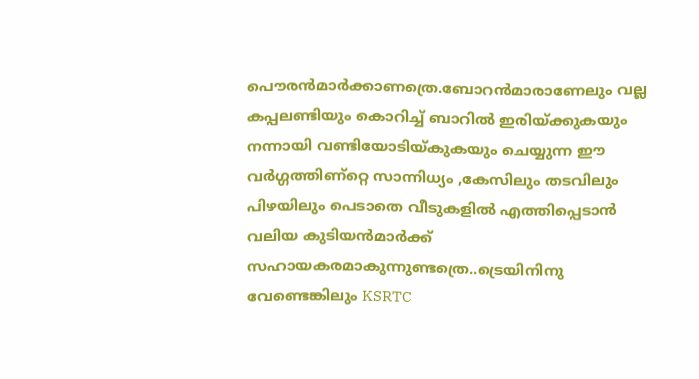പൌരന്‍മാര്‍ക്കാണത്രെ.ബോറന്‍മാരാണേലും വല്ല കപ്പലണ്ടിയും കൊറിച്ച്‌ ബാറില്‍ ഇരിയ്ക്കുകയും നന്നായി വണ്ടിയോടിയ്‌കുകയും ചെയ്യുന്ന ഈ വര്‍ഗ്ഗത്തിണ്റ്റെ സാന്നിധ്യം ,കേസിലും തടവിലും പിഴയിലും പെടാതെ വീടുകളില്‍ എത്തിപ്പെടാന്‍ വലിയ കുടിയന്‍മാര്‍ക്ക്‌ സഹായകരമാകുന്നുണ്ടത്രെ..ട്രെയിനിനു വേണ്ടെങ്കിലും KSRTC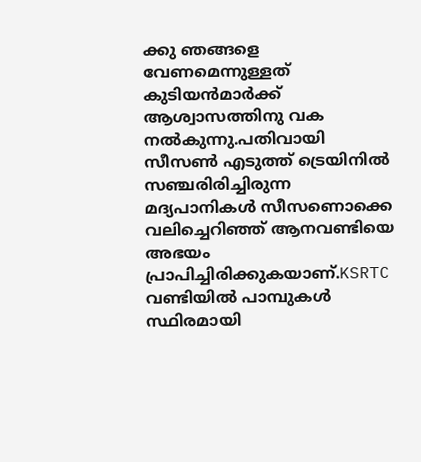ക്കു ഞങ്ങളെ വേണമെന്നുള്ളത്‌ കുടിയന്‍മാര്‍ക്ക്‌ ആശ്വാസത്തിനു വക നല്‍കുന്നു.പതിവായി സീസണ്‍ എടുത്ത്‌ ട്രെയിനില്‍ സഞ്ചരിരിച്ചിരുന്ന മദ്യപാനികള്‍ സീസണൊക്കെ വലിച്ചെറിഞ്ഞ്‌ ആനവണ്ടിയെ അഭയം പ്രാപിച്ചിരിക്കുകയാണ്‌.KSRTC വണ്ടിയില്‍ പാമ്പുകള്‍ സ്ഥിരമായി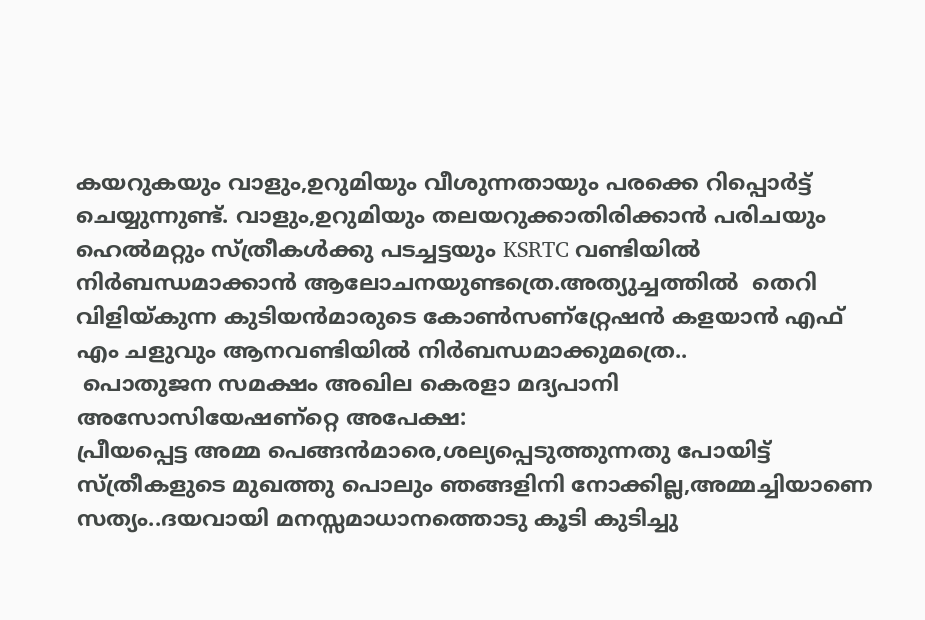കയറുകയും വാളും,ഉറുമിയും വീശുന്നതായും പരക്കെ റിപ്പൊര്‍ട്ട്‌ ചെയ്യുന്നുണ്ട്‌. വാളും,ഉറുമിയും തലയറുക്കാതിരിക്കാന്‍ പരിചയും ഹെല്‍മറ്റും സ്ത്രീകള്‍ക്കു പടച്ചട്ടയും KSRTC വണ്ടിയില്‍ നിര്‍ബന്ധമാക്കാന്‍ ആലോചനയുണ്ടത്രെ.അത്യുച്ചത്തില്‍  തെറി വിളിയ്‌കുന്ന കുടിയന്‍മാരുടെ കോണ്‍സണ്റ്റ്രേഷന്‍ കളയാന്‍ എഫ്‌ എം ചളുവും ആനവണ്ടിയില്‍ നിര്‍ബന്ധമാക്കുമത്രെ..
 പൊതുജന സമക്ഷം അഖില കെരളാ മദ്യപാനി അസോസിയേഷണ്റ്റെ അപേക്ഷ:
പ്രീയപ്പെട്ട അമ്മ പെങ്ങന്‍മാരെ,ശല്യപ്പെടുത്തുന്നതു പോയിട്ട്‌ സ്ത്രീകളുടെ മുഖത്തു പൊലും ഞങ്ങളിനി നോക്കില്ല,അമ്മച്ചിയാണെ സത്യം..ദയവായി മനസ്സമാധാനത്തൊടു കൂടി കുടിച്ചു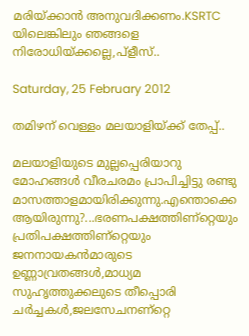മരിയ്ക്കാന്‍ അനുവദിക്കണം.KSRTC യിലെങ്കിലും ഞങ്ങളെ നിരോധിയ്ക്കല്ലെ,പ്ളീസ്‌..

Saturday, 25 February 2012

തമിഴന്‌ വെള്ളം മലയാളിയ്ക്ക്‌ തേപ്പ്‌..

മലയാളിയുടെ മുല്ലപ്പെരിയാറു മോഹങ്ങള്‍ വീരചരമം പ്രാപിച്ചിട്ടു രണ്ടു മാസത്താളമായിരിക്കുന്നു.എന്തൊക്കെ ആയിരുന്നു?...ഭരണപക്ഷത്തിണ്റ്റെയും പ്രതിപക്ഷത്തിണ്റ്റെയും ജനനായകന്‍മാരുടെ ഉണ്ണാവ്രതങ്ങള്‍,മാധ്യമ സുഹൃത്തുക്കലുടെ തീപ്പൊരി ചര്‍ച്ചകള്‍,ജലസേചനണ്റ്റെ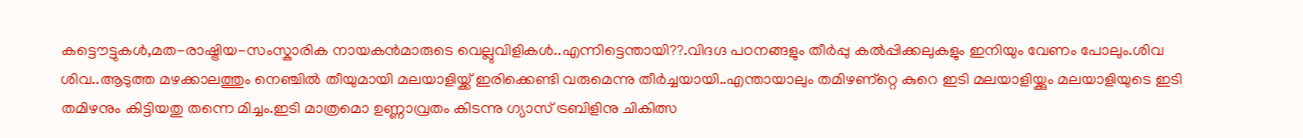കട്ടൌട്ടുകള്‍,മത-രാഷ്ട്രിയ-സംസ്കാരിക നായകന്‍മാരുടെ വെല്ലുവിളികള്‍..എന്നിട്ടെന്തായി??.വിദഗ്ദ പഠനങ്ങളും തീര്‍പ്പു കല്‍പ്പിക്കലുകളും ഇനിയും വേണം പോലും.ശിവ ശിവ..ആടുത്ത മഴക്കാലത്തും നെഞ്ചില്‍ തീയുമായി മലയാളിയ്ക്ക്‌ ഇരിക്കെണ്ടി വരുമെന്നു തീര്‍ച്ചയായി..എന്തായാലും തമിഴണ്റ്റെ കുറെ ഇടി മലയാളിയ്ക്കും മലയാളിയുടെ ഇടി തമിഴനും കിട്ടിയതു തന്നെ മിച്ചം.ഇടി മാത്രമൊ ഉണ്ണാവ്രതം കിടന്നു ഗ്യാസ്‌ ട്രബിളിനു ചികിത്സ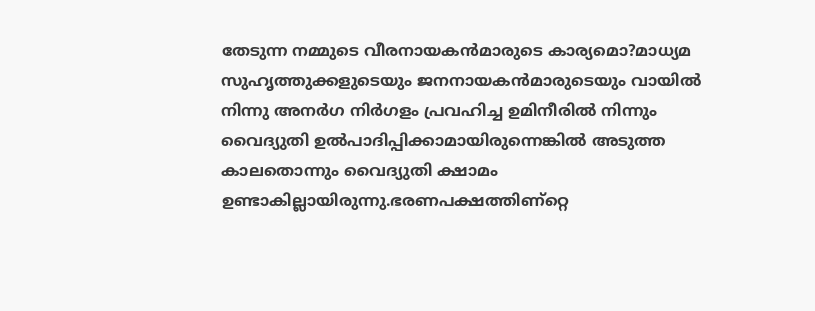തേടുന്ന നമ്മുടെ വീരനായകന്‍മാരുടെ കാര്യമൊ?മാധ്യമ സുഹൃത്തുക്കളുടെയും ജനനായകന്‍മാരുടെയും വായില്‍ നിന്നു അനര്‍ഗ നിര്‍ഗളം പ്രവഹിച്ച ഉമിനീരില്‍ നിന്നും വൈദ്യുതി ഉല്‍പാദിപ്പിക്കാമായിരുന്നെങ്കില്‍ അടുത്ത കാലതൊന്നും വൈദ്യുതി ക്ഷാമം ഉണ്ടാകില്ലായിരുന്നു.ഭരണപക്ഷത്തിണ്റ്റെ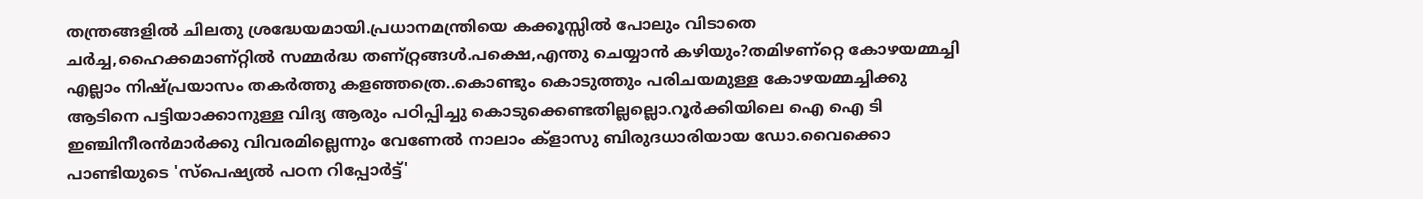തന്ത്രങ്ങളില്‍ ചിലതു ശ്രദ്ധേയമായി.പ്രധാനമന്ത്രിയെ കക്കൂസ്സില്‍ പോലും വിടാതെ ചര്‍ച്ച,ഹൈക്കമാണ്റ്റില്‍ സമ്മര്‍ദ്ധ തണ്റ്റ്രങ്ങള്‍.പക്ഷെ,എന്തു ചെയ്യാന്‍ കഴിയും?തമിഴണ്റ്റെ കോഴയമ്മച്ചി എല്ലാം നിഷ്പ്രയാസം തകര്‍ത്തു കളഞ്ഞത്രെ..കൊണ്ടും കൊടുത്തും പരിചയമുള്ള കോഴയമ്മച്ചിക്കു ആടിനെ പട്ടിയാക്കാനുള്ള വിദ്യ ആരും പഠിപ്പിച്ചു കൊടുക്കെണ്ടതില്ലല്ലൊ.റൂര്‍ക്കിയിലെ ഐ ഐ ടി ഇഞ്ചിനീരന്‍മാര്‍ക്കു വിവരമില്ലെന്നും വേണേല്‍ നാലാം ക്ളാസു ബിരുദധാരിയായ ഡോ.വൈക്കൊ പാണ്ടിയുടെ 'സ്പെഷ്യല്‍ പഠന റിപ്പോര്‍ട്ട്‌'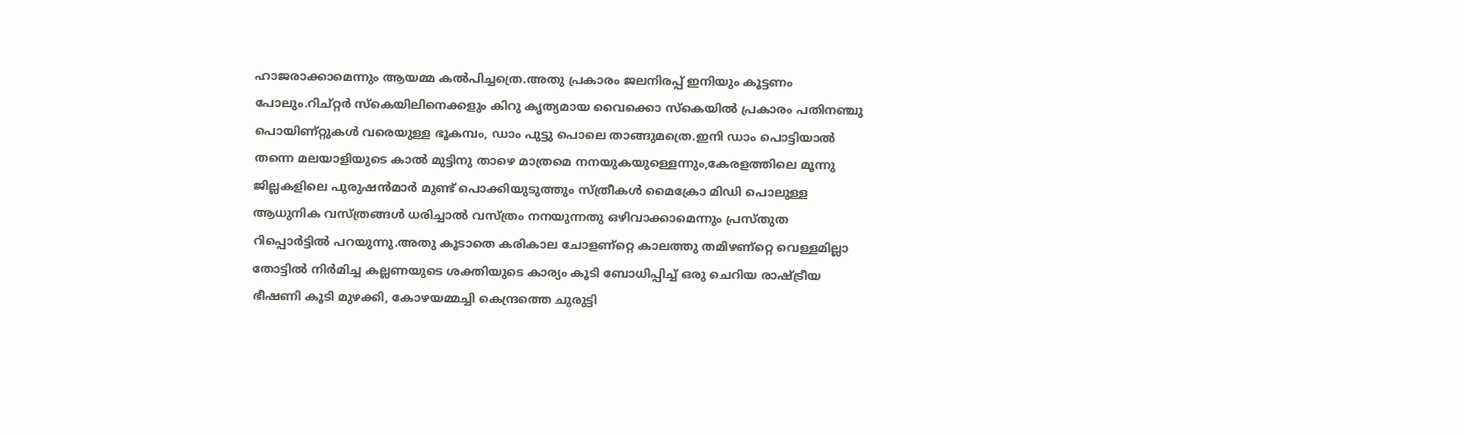ഹാജരാക്കാമെന്നും ആയമ്മ കല്‍പിച്ചത്രെ.അതു പ്രകാരം ജലനിരപ്പ്‌ ഇനിയും കൂട്ടണം പോലും.റിച്റ്റര്‍ സ്കെയിലിനെക്കളും കിറു കൃത്യമായ വൈക്കൊ സ്കെയില്‍ പ്രകാരം പതിനഞ്ചു പൊയിണ്റ്റുകള്‍ വരെയുള്ള ഭൂകമ്പം, ഡാം പുട്ടു പൊലെ താങ്ങുമത്രെ.ഇനി ഡാം പൊട്ടിയാല്‍ തന്നെ മലയാളിയുടെ കാല്‍ മുട്ടിനു താഴെ മാത്രമെ നനയുകയുള്ളെന്നും,കേരളത്തിലെ മൂന്നു ജില്ലകളിലെ പുരുഷന്‍മാര്‍ മുണ്ട്‌ പൊക്കിയുടുത്തും സ്ത്രീകള്‍ മൈക്രോ മിഡി പൊലുള്ള ആധുനിക വസ്ത്രങ്ങള്‍ ധരിച്ചാല്‍ വസ്ത്രം നനയുന്നതു ഒഴിവാക്കാമെന്നും പ്രസ്തുത റിപ്പൊര്‍ട്ടില്‍ പറയുന്നു.അതു കൂടാതെ കരികാല ചോളണ്റ്റെ കാലത്തു തമിഴണ്റ്റെ വെള്ളമില്ലാ തോട്ടില്‍ നിര്‍മിച്ച കല്ലണയുടെ ശക്തിയുടെ കാര്യം കൂടി ബോധിപ്പിച്ച്‌ ഒരു ചെറിയ രാഷ്ട്രീയ ഭീഷണി കൂടി മുഴക്കി, കോഴയമ്മച്ചി കെന്ദ്രത്തെ ചുരുട്ടി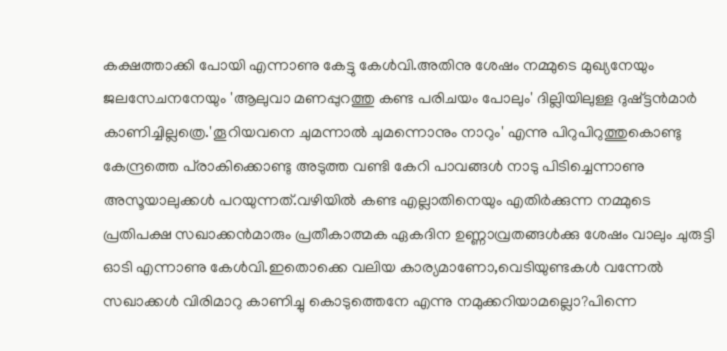കക്ഷത്താക്കി പോയി എന്നാണു കേട്ടു കേള്‍വി.അതിനു ശേഷം നമ്മുടെ മുഖ്യനേയും ജലസേചനനേയും 'ആലുവാ മണപ്പുറത്തു കണ്ട പരിചയം പോലും' ദില്ലിയിലുള്ള ദുഷ്ട്ടന്‍മാര്‍ കാണിച്ചില്ലത്രെ.'തൂറിയവനെ ചുമന്നാല്‍ ചുമന്നൊനും നാറും' എന്നു പിറുപിറുത്തുകൊണ്ടു കേന്ദ്രത്തെ പ്‌രാകിക്കൊണ്ടു അടുത്ത വണ്ടി കേറി പാവങ്ങള്‍ നാടു പിടിച്ചെന്നാണു അസൂയാലുക്കള്‍ പറയുന്നത്‌.വഴിയില്‍ കണ്ട എല്ലാതിനെയും എതിര്‍ക്കുന്ന നമ്മുടെ പ്രതിപക്ഷ സഖാക്കന്‍മാരും പ്രതീകാത്മക ഏകദിന ഉണ്ണാവ്രതങ്ങള്‍ക്കു ശേഷം വാലും ചുരുട്ടി ഓടി എന്നാണു കേള്‍വി.ഇതൊക്കെ വലിയ കാര്യമാണോ,വെടിയുണ്ടകള്‍ വന്നേല്‍ സഖാക്കള്‍ വിരിമാറു കാണിച്ചു കൊടുത്തെനേ എന്നു നമുക്കറിയാമല്ലൊ?പിന്നെ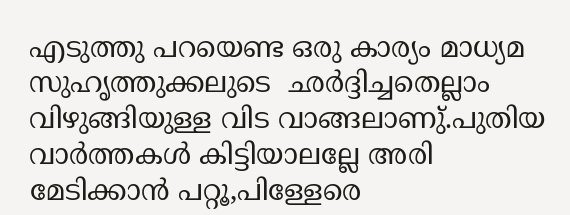എടുത്തു പറയെണ്ട ഒരു കാര്യം മാധ്യമ സുഹൃത്തുക്കലുടെ  ഛര്‍ദ്ദിച്ചതെല്ലാം വിഴുങ്ങിയുള്ള വിട വാങ്ങലാണു്‌.പുതിയ വാര്‍ത്തകള്‍ കിട്ടിയാലല്ലേ അരി മേടിക്കാന്‍ പറ്റൂ,പിള്ളേരെ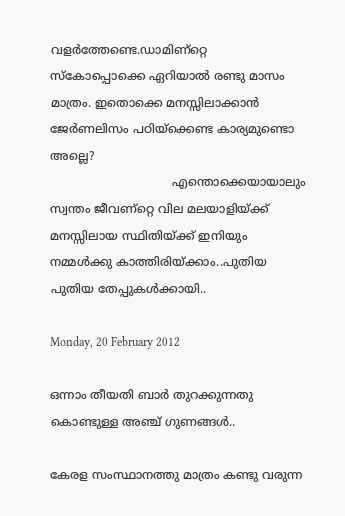വളര്‍ത്തേണ്ടെ.ഡാമിണ്റ്റെ സ്കോപ്പൊക്കെ ഏറിയാല്‍ രണ്ടു മാസം മാത്രം. ഇതൊക്കെ മനസ്സിലാക്കാന്‍ ജേര്‍ണലിസം പഠിയ്ക്കെണ്ട കാര്യമുണ്ടൊ അല്ലെ?
                                 എന്തൊക്കെയായാലും സ്വന്തം ജീവണ്റ്റെ വില മലയാളിയ്ക്ക്‌ മനസ്സിലായ സ്ഥിതിയ്ക്ക്‌ ഇനിയും നമ്മള്‍ക്കു കാത്തിരിയ്ക്കാം..പുതിയ പുതിയ തേപ്പുകള്‍ക്കായി..

Monday, 20 February 2012

ഒന്നാം തീയതി ബാര്‍ തുറക്കുന്നതു കൊണ്ടുള്ള അഞ്ച്‌ ഗുണങ്ങള്‍..

കേരള സംസ്ഥാനത്തു മാത്രം കണ്ടു വരുന്ന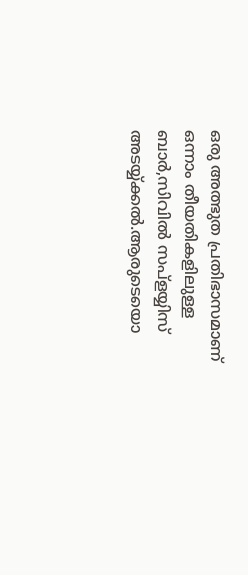ഒരു അത്ഭുത പ്രതിഭാസമാണ്‌ ഒന്നാം തീയതികളിലുള്ള ബാര്‍,സിവില്‍ സപ്ളയ്യിസ്‌ അടയ്യ്ക്കല്‍.ആരുടെയൊ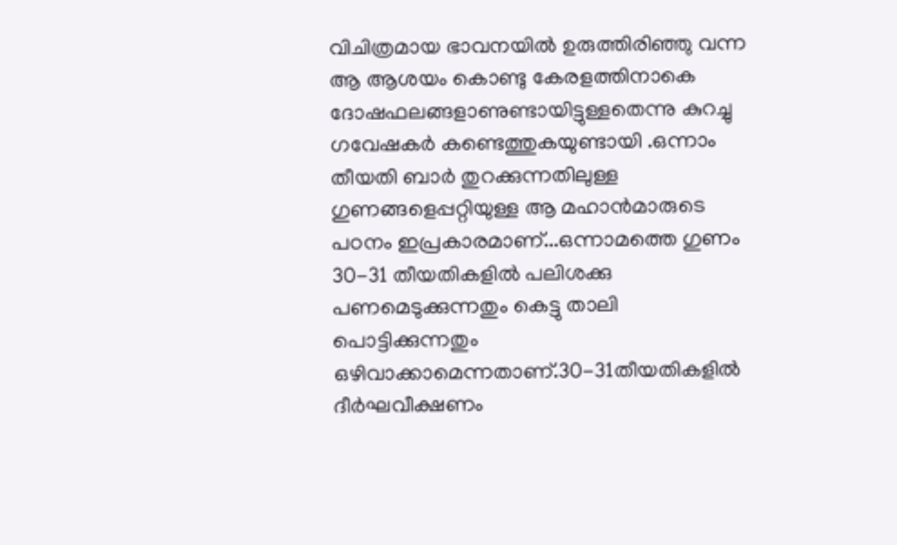വിചിത്രമായ ഭാവനയില്‍ ഉരുത്തിരിഞ്ഞു വന്ന ആ ആശയം കൊണ്ടു കേരളത്തിനാകെ ദോഷഫലങ്ങളാണുണ്ടായിട്ടുള്ളതെന്നു കുറച്ചു ഗവേഷകര്‍ കണ്ടെത്തുകയുണ്ടായി .ഒന്നാം തീയതി ബാര്‍ തുറക്കുന്നതിലുള്ള ഗുണങ്ങളെപ്പറ്റിയുള്ള ആ മഹാന്‍മാരുടെ പഠനം ഇപ്രകാരമാണ്‌...ഒന്നാമത്തെ ഗുണം 30-31 തീയതികളില്‍ പലിശക്കു പണമെടുക്കുന്നതും കെട്ടു താലി പൊട്ടിക്കുന്നതും ഒഴിവാക്കാമെന്നതാണ്‌.30-31തീയതികളില്‍ ദീര്‍ഘവീക്ഷണം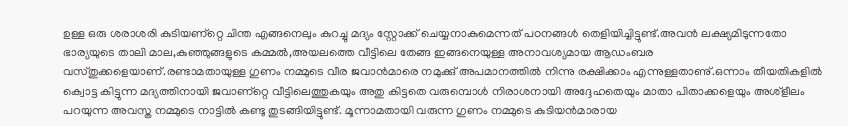ഉള്ള ഒരു ശരാശരി കുടിയണ്റ്റെ ചിന്ത എങ്ങനെലും കുറച്ചു മദ്യം സ്റ്റോക്ക്‌ ചെയ്യനാകുമെന്നത്‌ പഠനങ്ങള്‍ തെളിയിച്ചിട്ടുണ്ട്‌.അവന്‍ ലക്ഷ്യമിടുന്നതോ ഭാര്യയുടെ താലി മാല,കുഞ്ഞുങ്ങളുടെ കമ്മല്‍,അയലത്തെ വീട്ടിലെ തേങ്ങ ഇങ്ങനെയുള്ള അനാവശ്യമായ ആഡംബര വസ്തുക്കളെയാണ്‌.രണ്ടാമതായുള്ള ഗുണം നമ്മുടെ വീര ജവാന്‍മാരെ നമുക്കു്‌ അപമാനത്തില്‍ നിന്നു രക്ഷിക്കാം എന്നുള്ളതാണു്‌.ഒന്നാം തീയതികളില്‍ ക്വൊട്ട കിട്ടുന്ന മദ്യത്തിനായി ജവാണ്റ്റെ വീട്ടിലെത്തുകയും അതു കിട്ടതെ വരുമ്പൊള്‍ നിരാശനായി അദ്ദേഹതെയും മാതാ പിതാക്കളെയും അശ്ളീലം പറയുന്ന അവസ്ത നമ്മുടെ നാട്ടില്‍ കണ്ടു തുടങ്ങിയിട്ടുണ്ട്‌. മൂന്നാമതായി വരുന്ന ഗുണം നമ്മുടെ കുടിയന്‍മാരായ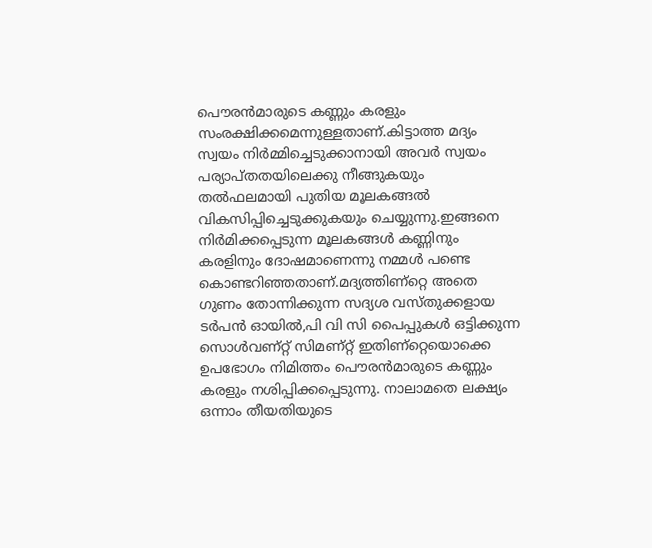പൌരന്‍മാരുടെ കണ്ണും കരളും സംരക്ഷിക്കമെന്നുള്ളതാണ്‌.കിട്ടാത്ത മദ്യം സ്വയം നിര്‍മ്മിച്ചെടുക്കാനായി അവര്‍ സ്വയം പര്യാപ്തതയിലെക്കു നീങ്ങുകയും തല്‍ഫലമായി പുതിയ മൂലകങ്ങല്‍ വികസിപ്പിച്ചെടുക്കുകയും ചെയ്യുന്നു.ഇങ്ങനെ നിര്‍മിക്കപ്പെടുന്ന മൂലകങ്ങള്‍ കണ്ണിനും കരളിനും ദോഷമാണെന്നു നമ്മള്‍ പണ്ടെ കൊണ്ടറിഞ്ഞതാണ്‌.മദ്യത്തിണ്റ്റെ അതെ ഗുണം തോന്നിക്കുന്ന സദ്യശ വസ്തുക്കളായ ടര്‍പന്‍ ഓയില്‍,പി വി സി പൈപ്പുകള്‍ ഒട്ടിക്കുന്ന സൊള്‍വണ്റ്റ്‌ സിമണ്റ്റ്‌ ഇതിണ്റ്റെയൊക്കെ ഉപഭോഗം നിമിത്തം പൌരന്‍മാരുടെ കണ്ണും കരളും നശിപ്പിക്കപ്പെടുന്നു. നാലാമതെ ലക്ഷ്യം ഒന്നാം തീയതിയുടെ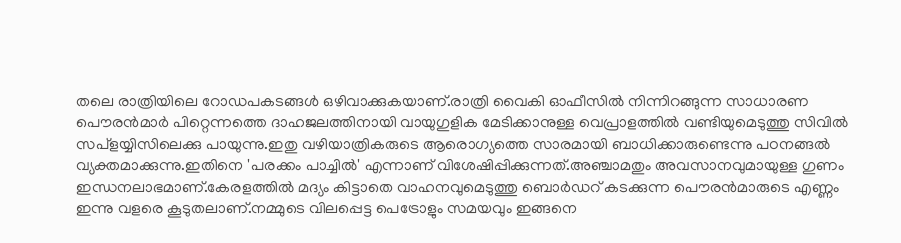തലെ രാത്രിയിലെ റോഡപകടങ്ങള്‍ ഒഴിവാക്കുകയാണ്‌.രാത്രി വൈകി ഓഫീസില്‍ നിന്നിറങ്ങുന്ന സാധാരണ പൌരന്‍മാര്‍ പിറ്റെന്നത്തെ ദാഹജലത്തിനായി വായുഗുളിക മേടിക്കാനുള്ള വെപ്രാളത്തില്‍ വണ്ടിയുമെടുത്തു സിവില്‍ സപ്ളയ്യിസിലെക്കു പായുന്നു.ഇതു വഴിയാത്രികരുടെ ആരൊഗ്യത്തെ സാരമായി ബാധിക്കാരുണ്ടെന്നു പഠനങ്ങല്‍ വ്യക്തമാക്കുന്നു.ഇതിനെ 'പരക്കം പാച്ചില്‍' എന്നാണ്‌ വിശേഷിപ്പിക്കുന്നത്‌.അഞ്ചാമതും അവസാനവുമായുള്ള ഗുണം ഇന്ധനലാഭമാണ്‌.കേരളത്തില്‍ മദ്യം കിട്ടാതെ വാഹനവുമെടുത്തു ബൊര്‍ഡറ്‍ കടക്കുന്ന പൌരന്‍മാരുടെ എണ്ണം ഇന്നു വളരെ കൂടുതലാണ്‌.നമ്മുടെ വിലപ്പെട്ട പെട്രോളും സമയവും ഇങ്ങനെ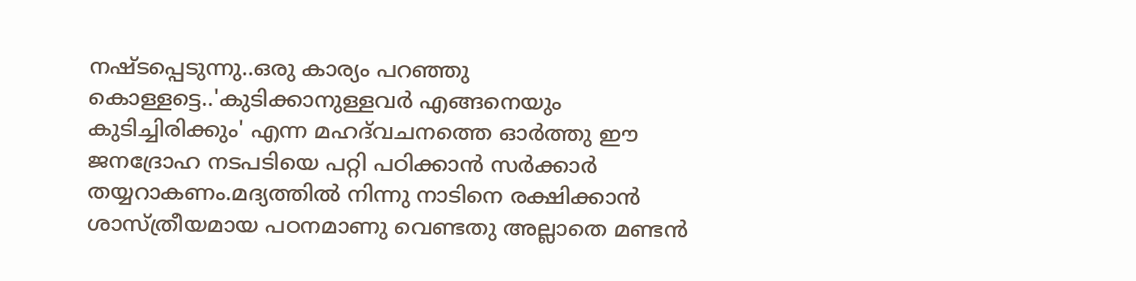നഷ്ടപ്പെടുന്നു..ഒരു കാര്യം പറഞ്ഞു കൊള്ളട്ടെ..'കുടിക്കാനുള്ളവര്‍ എങ്ങനെയും കുടിച്ചിരിക്കും' എന്ന മഹദ്‌വചനത്തെ ഓര്‍ത്തു ഈ ജനദ്രോഹ നടപടിയെ പറ്റി പഠിക്കാന്‍ സര്‍ക്കാര്‍ തയ്യറാകണം.മദ്യത്തില്‍ നിന്നു നാടിനെ രക്ഷിക്കാന്‍ ശാസ്ത്രീയമായ പഠനമാണു വെണ്ടതു അല്ലാതെ മണ്ടന്‍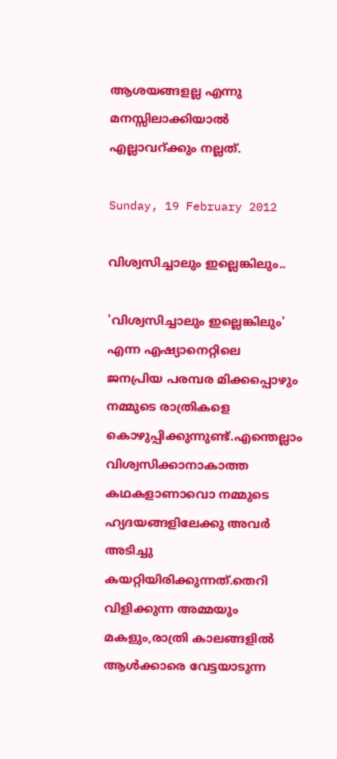ആശയങ്ങളല്ല എന്നു മനസ്സിലാക്കിയാല്‍ എല്ലാവറ്‍ക്കും നല്ലത്‌.

Sunday, 19 February 2012

വിശ്വസിച്ചാലും ഇല്ലെങ്കിലും..

'വിശ്വസിച്ചാലും ഇല്ലെങ്കിലും'  എന്ന എഷ്യാനെറ്റിലെ   ജനപ്രിയ പരമ്പര മിക്കപ്പൊഴും നമ്മുടെ രാത്രികളെ കൊഴുപ്പിക്കുന്നുണ്ട്‌.എന്തെല്ലാം വിശ്വസിക്കാനാകാത്ത കഥകളാണാവൊ നമ്മുടെ ഹ്യദയങ്ങളിലേക്കു അവര്‍ അടിച്ചു കയറ്റിയിരിക്കുന്നത്‌.തെറി വിളിക്കുന്ന അമ്മയും മകളും,രാത്രി കാലങ്ങളില്‍ ആള്‍ക്കാരെ വേട്ടയാടുന്ന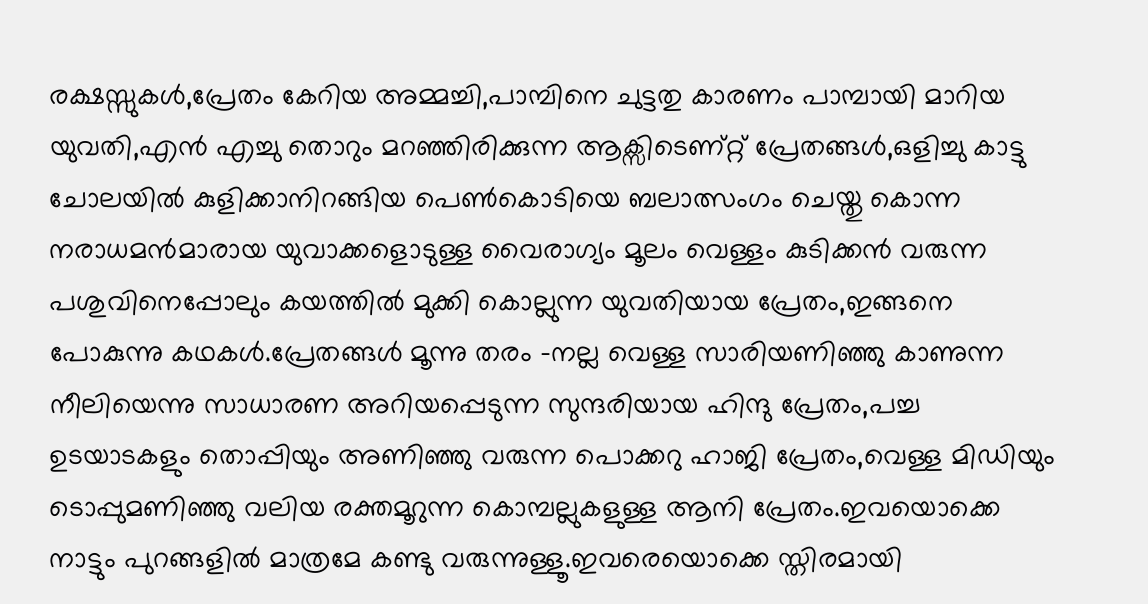രക്ഷസ്സുകള്‍,പ്രേതം കേറിയ അമ്മച്ചി,പാമ്പിനെ ചുട്ടതു കാരണം പാമ്പായി മാറിയ യുവതി,എന്‍ എച്ചു തൊറും മറഞ്ഞിരിക്കുന്ന ആക്സിടെണ്റ്റ്‌ പ്രേതങ്ങള്‍,ഒളിച്ചു കാട്ടു ചോലയില്‍ കുളിക്കാനിറങ്ങിയ പെണ്‍കൊടിയെ ബലാത്സംഗം ചെയ്തു കൊന്ന നരാധമന്‍മാരായ യുവാക്കളൊടുള്ള വൈരാഗ്യം മൂലം വെള്ളം കുടിക്കന്‍ വരുന്ന പശുവിനെപ്പോലും കയത്തില്‍ മുക്കി കൊല്ലുന്ന യുവതിയായ പ്രേതം,ഇങ്ങനെ പോകുന്നു കഥകള്‍.പ്രേതങ്ങള്‍ മൂന്നു തരം -നല്ല വെള്ള സാരിയണിഞ്ഞു കാണുന്ന നീലിയെന്നു സാധാരണ അറിയപ്പെടുന്ന സുന്ദരിയായ ഹിന്ദു പ്രേതം,പച്ച ഉടയാടകളും തൊപ്പിയും അണിഞ്ഞു വരുന്ന പൊക്കറു ഹാജി പ്രേതം,വെള്ള മിഡിയും ടൊപ്പുമണിഞ്ഞു വലിയ രക്തമൂറുന്ന കൊമ്പല്ലുകളുള്ള ആനി പ്രേതം.ഇവയൊക്കെ നാട്ടും പുറങ്ങളില്‍ മാത്രമേ കണ്ടു വരുന്നുള്ളൂ.ഇവരെയൊക്കെ സ്തിരമായി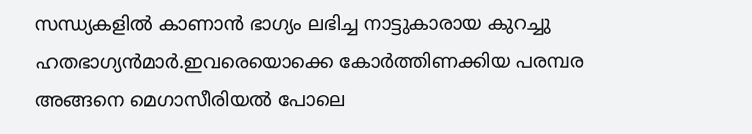സന്ധ്യകളില്‍ കാണാന്‍ ഭാഗ്യം ലഭിച്ച നാട്ടുകാരായ കുറച്ചു ഹതഭാഗ്യന്‍മാര്‍.ഇവരെയൊക്കെ കോര്‍ത്തിണക്കിയ പരമ്പര അങ്ങനെ മെഗാസീരിയല്‍ പോലെ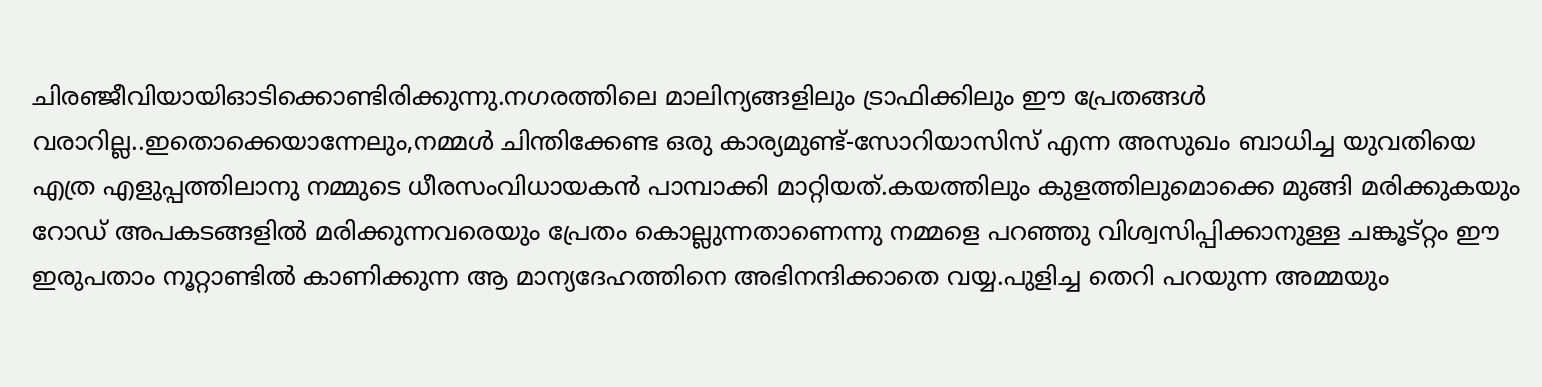ചിരഞ്ജീവിയായിഓടിക്കൊണ്ടിരിക്കുന്നു.നഗരത്തിലെ മാലിന്യങ്ങളിലും ട്രാഫിക്കിലും ഈ പ്രേതങ്ങള്‍ വരാറില്ല..ഇതൊക്കെയാന്നേലും,നമ്മള്‍ ചിന്തിക്കേണ്ട ഒരു കാര്യമുണ്ട്‌-സോറിയാസിസ്‌ എന്ന അസുഖം ബാധിച്ച യുവതിയെ എത്ര എളുപ്പത്തിലാനു നമ്മുടെ ധീരസംവിധായകന്‍ പാമ്പാക്കി മാറ്റിയത്‌.കയത്തിലും കുളത്തിലുമൊക്കെ മുങ്ങി മരിക്കുകയും റോഡ്‌ അപകടങ്ങളില്‍ മരിക്കുന്നവരെയും പ്രേതം കൊല്ലുന്നതാണെന്നു നമ്മളെ പറഞ്ഞു വിശ്വസിപ്പിക്കാനുള്ള ചങ്കൂട്റ്റം ഈ ഇരുപതാം നൂറ്റാണ്ടില്‍ കാണിക്കുന്ന ആ മാന്യദേഹത്തിനെ അഭിനന്ദിക്കാതെ വയ്യ.പുളിച്ച തെറി പറയുന്ന അമ്മയും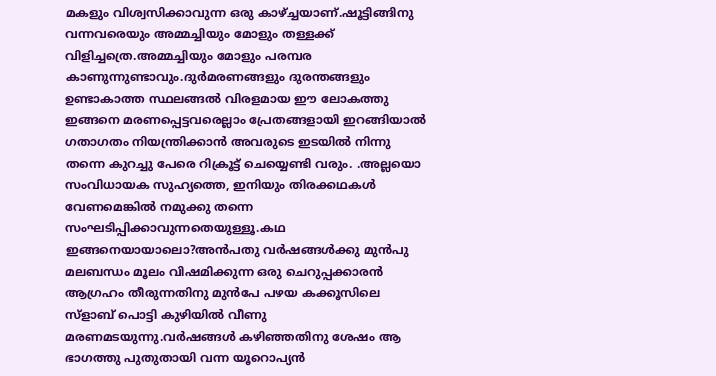മകളും വിശ്വസിക്കാവുന്ന ഒരു കാഴ്ച്ചയാണ്‌.ഷൂട്ടിങ്ങിനു വന്നവരെയും അമ്മച്ചിയും മോളും തള്ളക്ക്‌ വിളിച്ചത്രെ.അമ്മച്ചിയും മോളും പരമ്പര കാണുന്നുണ്ടാവും.ദുര്‍മരണങ്ങളും ദുരന്തങ്ങളും ഉണ്ടാകാത്ത സ്ഥലങ്ങല്‍ വിരളമായ ഈ ലോകത്തു ഇങ്ങനെ മരണപ്പെട്ടവരെല്ലാം പ്രേതങ്ങളായി ഇറങ്ങിയാല്‍ ഗതാഗതം നിയന്ത്രിക്കാന്‍ അവരുടെ ഇടയില്‍ നിന്നു തന്നെ കുറച്ചു പേരെ റിക്രൂട്ട്‌ ചെയ്യെണ്ടി വരും. .അല്ലയൊ സംവിധായക സുഹ്യത്തെ, ഇനിയും തിരക്കഥകള്‍ വേണമെങ്കില്‍ നമുക്കു തന്നെ സംഘടിപ്പിക്കാവുന്നതെയുള്ളൂ.കഥ ഇങ്ങനെയായാലൊ?അന്‍പതു വര്‍ഷങ്ങള്‍ക്കു മുന്‍പു മലബന്ധം മൂലം വിഷമിക്കുന്ന ഒരു ചെറുപ്പക്കാരന്‍ ആഗ്രഹം തീരുന്നതിനു മുന്‍പേ പഴയ കക്കൂസിലെ സ്ളാബ്‌ പൊട്ടി കുഴിയില്‍ വീണു മരണമടയുന്നു.വര്‍ഷങ്ങള്‍ കഴിഞ്ഞതിനു ശേഷം ആ ഭാഗത്തു പുതുതായി വന്ന യൂറൊപ്യന്‍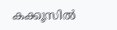കക്കൂസില്‍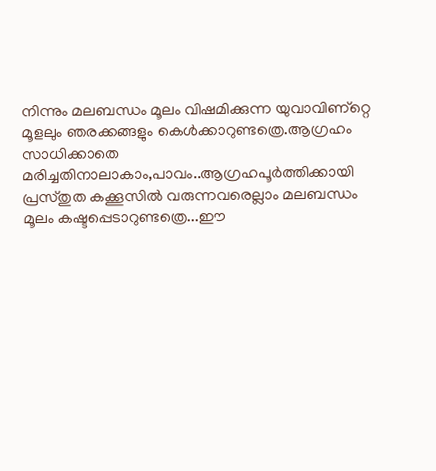നിന്നും മലബന്ധം മൂലം വിഷമിക്കുന്ന യുവാവിണ്റ്റെ മൂളലും ഞരക്കങ്ങളും കെള്‍ക്കാറുണ്ടത്രെ.ആഗ്രഹം സാധിക്കാതെ മരിച്ചതിനാലാകാം,പാവം..ആഗ്രഹപൂര്‍ത്തിക്കായി പ്രസ്തുത കക്കൂസില്‍ വരുന്നവരെല്ലാം മലബന്ധം മൂലം കഷ്ടപ്പെടാറുണ്ടത്രെ...ഈ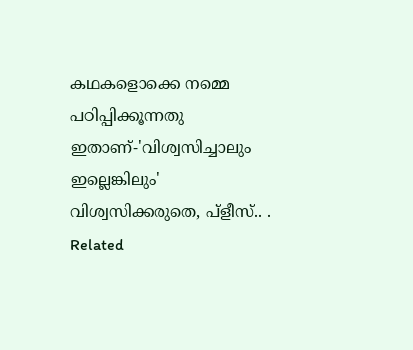കഥകളൊക്കെ നമ്മെ പഠിപ്പിക്കൂന്നതു ഇതാണ്‌-'വിശ്വസിച്ചാലും ഇല്ലെങ്കിലും' വിശ്വസിക്കരുതെ, പ്ളീസ്‌.. .
Related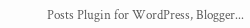Posts Plugin for WordPress, Blogger...